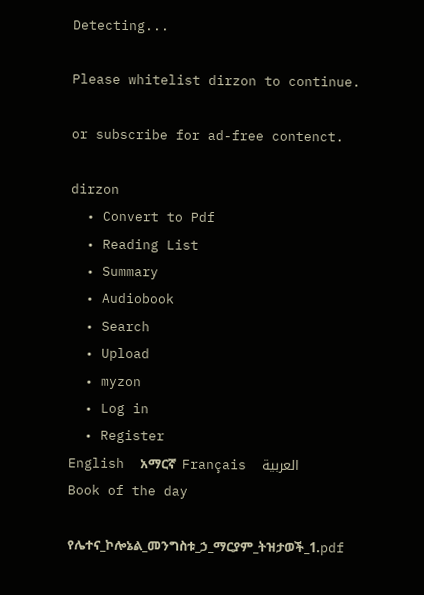Detecting...

Please whitelist dirzon to continue.

or subscribe for ad-free contenct.

dirzon
  • Convert to Pdf
  • Reading List
  • Summary
  • Audiobook
  • Search
  • Upload
  • myzon
  • Log in
  • Register
English  አማርኛ  Français  العربية
Book of the day

የሌተና_ኮሎኔል_መንግስቱ_ኃ_ማርያም_ትዝታወች_1.pdf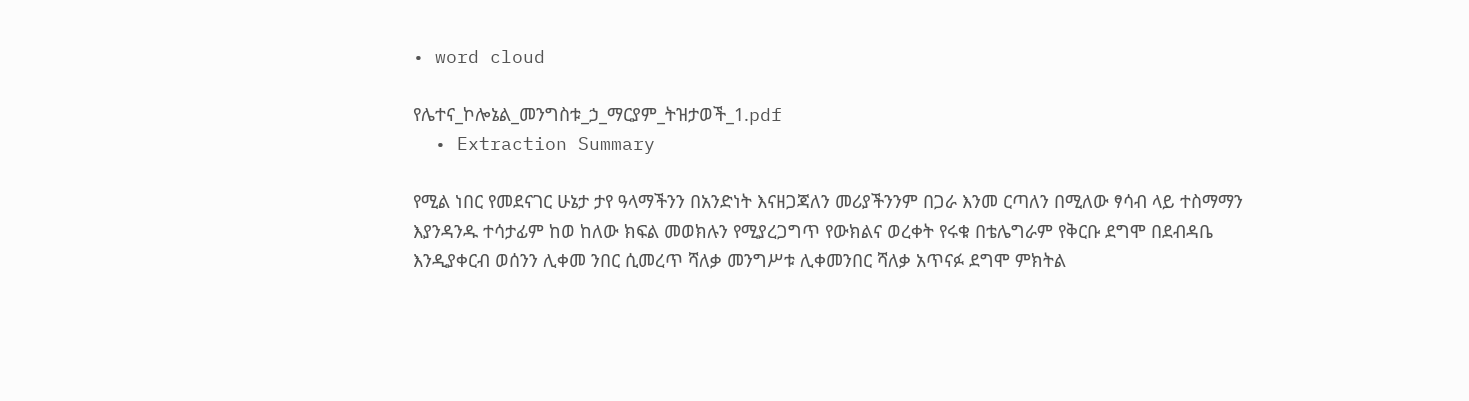• word cloud

የሌተና_ኮሎኔል_መንግስቱ_ኃ_ማርያም_ትዝታወች_1.pdf
  • Extraction Summary

የሚል ነበር የመደናገር ሁኔታ ታየ ዓላማችንን በአንድነት እናዘጋጃለን መሪያችንንም በጋራ እንመ ርጣለን በሚለው ፃሳብ ላይ ተስማማን እያንዳንዱ ተሳታፊም ከወ ከለው ክፍል መወክሉን የሚያረጋግጥ የውክልና ወረቀት የሩቁ በቴሌግራም የቅርቡ ደግሞ በደብዳቤ እንዲያቀርብ ወሰንን ሊቀመ ንበር ሲመረጥ ሻለቃ መንግሥቱ ሊቀመንበር ሻለቃ አጥናፉ ደግሞ ምክትል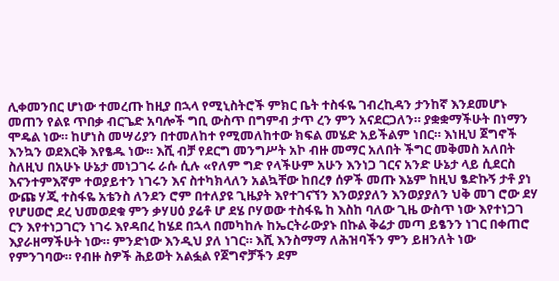ሊቀመንበር ሆነው ተመረጡ ከዚያ በኋላ የሚኒስትሮች ምክር ቤት ተስፋዬ ገብረኪዳን ታንከኛ እንደመሆኑ መጠን የልዩ ጥበቃ ብርጌድ አባሎች ግቢ ውስጥ በግምብ ታጥ ረን ምን አናደርጋለን። ያቋቋማችሁት በነማን ሞዴል ነው። ከሆነስ መሣሪያን በተመለከተ የሚመለከተው ክፍል መሄድ አይችልም ነበር። እነዚህ ጀግኖች እንኳን ወደእርቅ እየፄዱ ነው። እሺ ብቻ የደርግ መንግሥት አኮ ብዙ መማር አለበት ችግር መቅመስ አለበት ስለዚህ በአሁኑ ሁኔታ መነጋገሩ ራሱ ሲሉ «የለም ግድ የላችሁም አሁን እንነጋ ገርና አንድ ሁኔታ ላይ ሲደርስ እናንተምእኛም ተወያይተን ነገሩን እና ስተካክላለን አልኳቸው ከበረፃ ሰዎች መጡ እኔም ከዚህ ፄድኩኝ ታቶ ያነ ውጩ ሃጂ ተስፋዬ አቴንስ ለንደን ሮም በተለያዩ ጊዜያት እየተገናኘን እንወያያለን እንወያያለን ህቅ መገ ሮው ደሃ የሆሀወሮ ደረ ህመወደቁ ምን ቃሃሀዕ ያሬቶ ሆ ደሄ ቦሃወው ተስፋዬ ከ እስከ ባለው ጊዜ ውስጥ ነው እየተነጋገ ርን እየተነጋገርን ነገሩ እየዳበረ ከሄደ በኋላ በመካከሉ ከኤርትራውያኑ በኩል ቅሬታ መጣ ይፄንን ነገር በቀጠሮ እያራዘማችሁት ነው። ምንድነው እንዲህ ያለ ነገር። እሺ እንስማማ ለሕዝባችን ምን ይዘንለት ነው የምንገባው። የብዙ ስዎች ሕይወት አልፏል የጀግኖቻችን ደም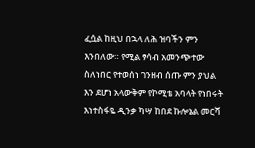ፈሷል ከዚህ በኋላ ለሕ ዝባችን ምን እንበለው። የሚል ፃሳብ አመንጭተው ስለነበር የተወሰነ ገንዘብ ሰጡ ምን ያህል እን ደሆነ አላውቅም የኮሚቴ አባላት የነበሩት እነተስፋዬ ዲንቃ ካሣ ከበደ ኩሎኔል መርሻ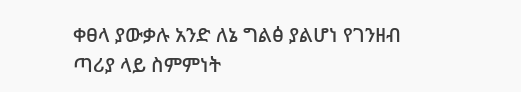ቀፀላ ያውቃሉ አንድ ለኔ ግልፅ ያልሆነ የገንዘብ ጣሪያ ላይ ስምምነት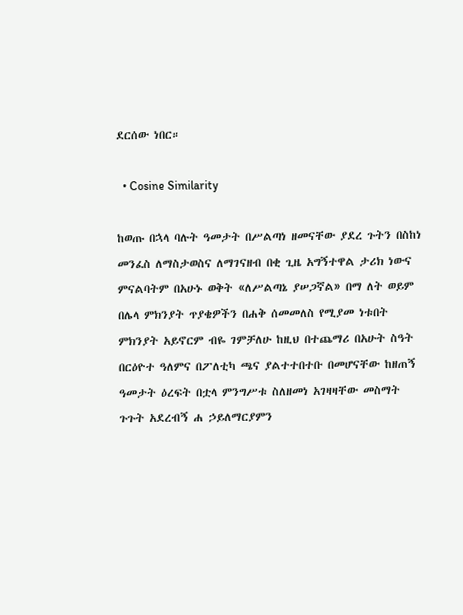ደርሰው ነበር።

  • Cosine Similarity

ከወጡ በኋላ ባሉት ዓመታት በሥልጣነ ዘመናቸው ያደረ ጉትን በስከነ መንፈስ ለማስታወስና ለማገናዘብ በቂ ጊዜ አግኝተዋል ታሪክ ነውና ምናልባትም በአሁኑ ወቅት «ለሥልጣኔ ያሠጋኛል» በማ ለት ወይም በሌላ ምክንያት ጥያቄዎችን በሐቅ ሰመመለስ የሚያመ ነቱበት ምክንያት አይኖርም ብዬ ገምቻለሁ ከዚህ በተጨማሪ በአሁት ስዓት በርዕዮተ ዓለምና በፖለቲካ ጫና ያልተተበተቡ በመሆናቸው ከዘጠኝ ዓመታት ዕረፍት በቷላ ምንግሥቱ ስለዘመነ አገዛዛቸው መስማት ጉጉት አደረብኝ ሐ ኃይለማርያምን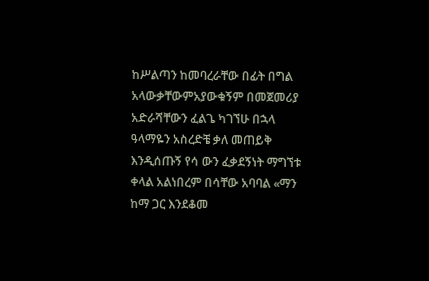ከሥልጣን ከመባረራቸው በፊት በግል አላውቃቸውምአያውቁኝም በመጀመሪያ አድራሻቸውን ፈልጌ ካገኘሁ በኋላ ዓላማዬን አስረድቼ ቃለ መጠይቅ እንዲሰጡኝ የሳ ውን ፈቃደኝነት ማግኘቱ ቀላል አልነበረም በሳቸው አባባል «ማን ከማ ጋር እንደቆመ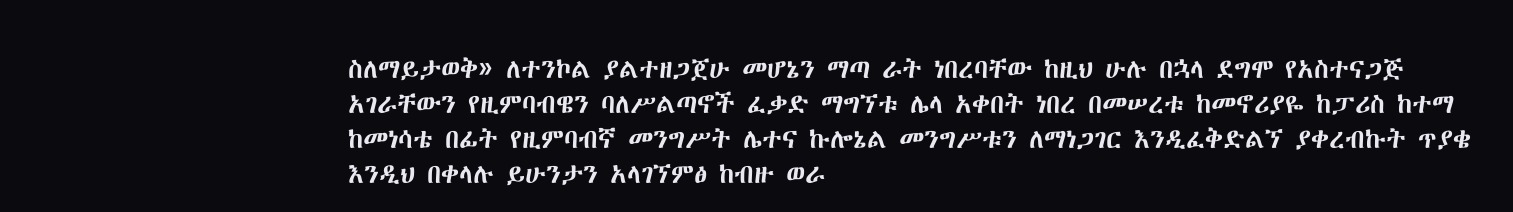ስለማይታወቅ» ለተንኮል ያልተዘጋጀሁ መሆኔን ማጣ ራት ነበረባቸው ከዚህ ሁሉ በኋላ ደግሞ የአስተናጋጅ አገራቸውን የዚምባብዌን ባለሥልጣኖች ፈቃድ ማግኘቱ ሌላ አቀበት ነበረ በመሠረቱ ከመኖሪያዬ ከፓሪስ ከተማ ከመነሳቴ በፊት የዚምባብኛ መንግሥት ሌተና ኩሎኔል መንግሥቱን ለማነጋገር እንዲፈቅድልኘ ያቀረብኩት ጥያቄ እንዲህ በቀላሉ ይሁንታን አላገኘምፅ ከብዙ ወራ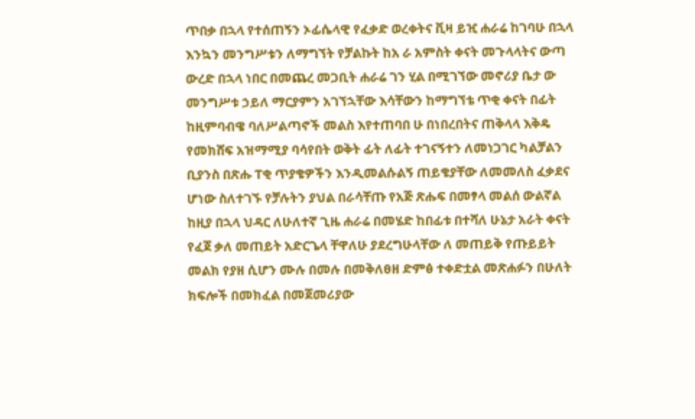ጥበቃ በኋላ የተሰጠኝን ኦፊሴላዊ የፈቃድ ወረቀትና ቪዛ ይዢ ሐራሬ ከገባሁ በኋላ እንኳን መንግሥቱን ለማግኘት የቻልኩት ከአ ራ አምስት ቀናት መጉላላትና ውጣ ውረድ በኋላ ነበር በመጨረ መጋቢት ሐራሬ ገን ሂል በሚገኘው መኖሪያ ቤታ ው መንግሥቱ ኃይለ ማርያምን አገኘኋቸው እሳቸውን ከማግኘቴ ጥቂ ቀናት በፊት ከዚምባብዌ ባለሥልጣኖች መልስ እየተጠባበ ሁ በነበረበትና ጠቅላላ እቅዴ የመክሸፍ አዝማሚያ ባሳየበት ወቅት ፊት ለፊት ተገናኝተን ለመነጋገር ካልቻልን ቢያንስ በጽሑ ፐቂ ጥያቄዎችን እንዲመልሱልኝ ጠይቄያቸው ለመመለስ ፈቃደና ሆነው ስለተገኙ የቻሉትን ያህል በራሳቸጡ የአጅ ጽሑፍ በመፃላ መልሰ ውልኛል ከዚያ በኋላ ህዳር ለሁለተኛ ጊዜ ሐራሬ በመሄድ ከበፊቱ በተሻለ ሁኔታ አራት ቀናት የፈጀ ቃለ መጠይት አድርጌላ ቸዋለሁ ያደረግሁላቸው ለ መጠይቅ የጡይይት መልክ የያዘ ሲሆን ሙሉ በመሉ በመቅለፀዘ ድምፅ ተቀድቷል መጽሐፉን በሁለት ክፍሎች በመክፈል በመጀመሪያው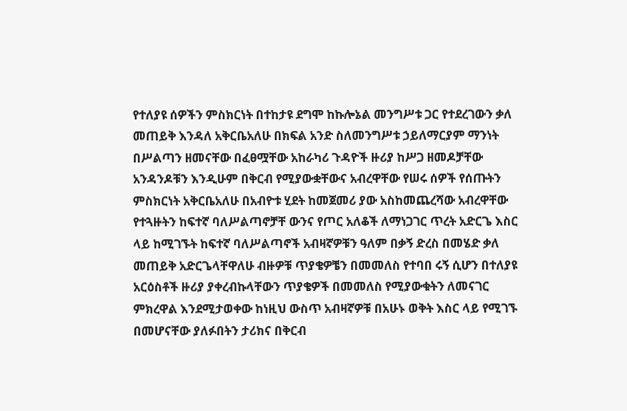የተለያዩ ሰዎችን ምስክርነት በተከታዩ ደግሞ ከኩሎኔል መንግሥቱ ጋር የተደረገውን ቃለ መጠይቅ እንዳለ አቅርቤአለሁ በክፍል አንድ ስለመንግሥቱ ኃይለማርያም ማንነት በሥልጣን ዘመናቸው በፈፀሟቸው አከራካሪ ጉዳዮች ዙሪያ ከሥጋ ዘመዶቻቸው አንዳንዶቹን እንዲሁም በቅርብ የሚያውቋቸውና አብረዋቸው የሠሩ ሰዎች የሰጡትን ምስክርነት አቅርቤአለሁ በአብዮቱ ሂደት ከመጀመሪ ያው አስከመጨረሻው አብረዋቸው የተጓዙትን ከፍተኛ ባለሥልጣኖቻቸ ውንና የጦር አለቆች ለማነጋገር ጥረት አድርጌ እስር ላይ ከሚገኙት ከፍተኛ ባለሥልጣኖች አብዛኛዎቹን ዓለም በቃኝ ድረስ በመሄድ ቃለ መጠይቅ አድርጌላቸዋለሁ ብዙዎቹ ጥያቄዎቼን በመመለስ የተባበ ሩኝ ሲሆን በተለያዩ አርዕስቶች ዙሪያ ያቀረብኩላቸውን ጥያቄዎች በመመለስ የሚያውቁትን ለመናገር ምክረዋል እንደሚታወቀው ከነዚህ ውስጥ አብዛኛዎቹ በአሁኑ ወቅት እስር ላይ የሚገኙ በመሆናቸው ያለፉበትን ታሪክና በቅርብ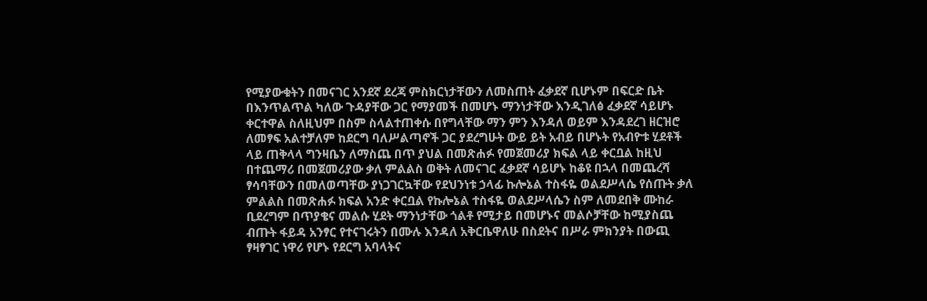የሚያውቁትን በመናገር አንደኛ ደረጃ ምስክርነታቸውን ለመስጠት ፈቃደኛ ቢሆኑም በፍርድ ቤት በእንጥልጥል ካለው ጉዳያቸው ጋር የማያመች በመሆኑ ማንነታቸው እንዲገለፅ ፈቃደኛ ሳይሆኑ ቀርተዋል ስለዚህም በስም ስላልተጠቀሱ በየግላቸው ማን ምን እንዳለ ወይም እንዳደረገ ዘርዝሮ ለመፃፍ አልተቻለም ከደርግ ባለሥልጣኖች ጋር ያደረግሁት ውይ ይት አብይ በሆኑት የአብዮቱ ሂደቶች ላይ ጠቅላላ ግንዛቤን ለማስጨ በጥ ያህል በመጽሐፉ የመጀመሪያ ክፍል ላይ ቀርቧል ከዚህ በተጨማሪ በመጀመሪያው ቃለ ምልልስ ወቅት ለመናገር ፈቃደኛ ሳይሆኑ ከቆዩ በኋላ በመጨረሻ ፃሳባቸውን በመለወጣቸው ያነጋገርኳቸው የደህንነቱ ኃላፊ ኩሎኔል ተስፋዬ ወልደሥላሴ የሰጡት ቃለ ምልልስ በመጽሐፉ ክፍል አንድ ቀርቧል የኩሎኔል ተስፋዬ ወልደሥላሴን ስም ለመደበቅ ሙከራ ቢደረግም በጥያቄና መልሱ ሂደት ማንነታቸው ጎልቶ የሚታይ በመሆኑና መልሶቻቸው ከሚያስጨ ብጡት ፋይዳ አንፃር የተናገሩትን በሙሉ እንዳለ አቅርቤዋለሁ በስደትና በሥራ ምክንያት በውጪ ፃዛፃገር ነዋሪ የሆኑ የደርግ አባላትና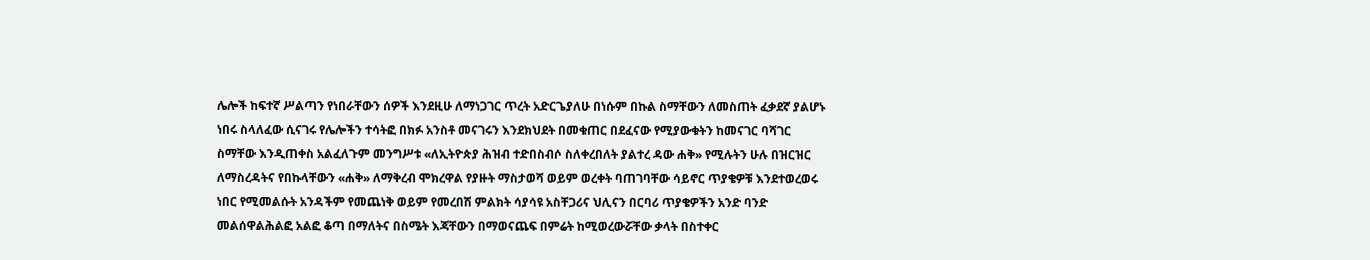ሌሎች ከፍተኛ ሥልጣን የነበራቸውን ሰዎች እንደዚሁ ለማነጋገር ጥረት አድርጌያለሁ በነሱም በኩል ስማቸውን ለመስጠት ፈቃደኛ ያልሆኑ ነበሩ ስላለፈው ሲናገሩ የሌሎችን ተሳትፎ በክፉ አንስቶ መናገሩን እንደክህደት በመቁጠር በደፈናው የሚያውቁትን ከመናገር ባሻገር ስማቸው እንዲጠቀስ አልፈለጉም መንግሥቱ «ለኢትዮጵያ ሕዝብ ተድበስብሶ ስለቀረበለት ያልተረ ዳው ሐቅ» የሚሉትን ሁሉ በዝርዝር ለማስረዳትና የበኩላቸውን «ሐቅ» ለማቅረብ ሞክረዋል የያዙት ማስታወሻ ወይም ወረቀት ባጠገባቸው ሳይኖር ጥያቄዎቹ እንደተወረወሩ ነበር የሚመልሱት አንዳችም የመጨነቅ ወይም የመረበሽ ምልክት ሳያሳዩ አስቸጋሪና ህሊናን በርባሪ ጥያቄዎችን አንድ ባንድ መልሰዋልሕልፎ አልፎ ቆጣ በማለትና በስሜት እጃቸውን በማወናጨፍ በምሬት ከሚወረውሯቸው ቃላት በስተቀር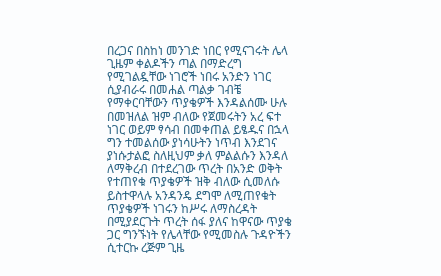በረጋና በስከነ መንገድ ነበር የሚናገሩት ሌላ ጊዜም ቀልዶችን ጣል በማድረግ የሚገልዷቸው ነገሮች ነበሩ አንድን ነገር ሲያብራሩ በመሐል ጣልቃ ገብቼ የማቀርባቸውን ጥያቄዎች እንዳልሰሙ ሁሉ በመዝለል ዝም ብለው የጀመሩትን አረ ፍተ ነገር ወይም ፃሳብ በመቀጠል ይፄዱና በኋላ ግን ተመልሰው ያነሳሁትን ነጥብ እንደገና ያነሱታልፎ ስለዚህም ቃለ ምልልሱን እንዳለ ለማቅረብ በተደረገው ጥረት በአንድ ወቅት የተጠየቁ ጥያቄዎች ዝቅ ብለው ሲመለሱ ይስተዋላሉ አንዳንዴ ደግሞ ለሚጠየቁት ጥያቄዎች ነገሩን ከሥሩ ለማስረዳት በሚያደርጉት ጥረት ሰፋ ያለና ከዋናው ጥያቄ ጋር ግንኙነት የሌላቸው የሚመስሉ ጉዳዮችን ሲተርኩ ረጅም ጊዜ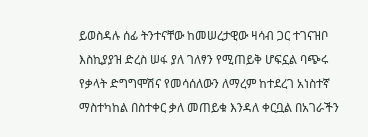ይወስዳሉ ሰፊ ትንተናቸው ከመሠረታዊው ዛሳብ ጋር ተገናዝቦ እስኪያያዝ ድረስ ሠፋ ያለ ገለፃን የሚጠይቅ ሆፍኗል ባጭሩ የቃላት ድግግሞሽና የመሳሰለውን ለማረም ከተደረገ አነስተኛ ማስተካከል በስተቀር ቃለ መጠይቁ እንዳለ ቀርቧል በአገራችን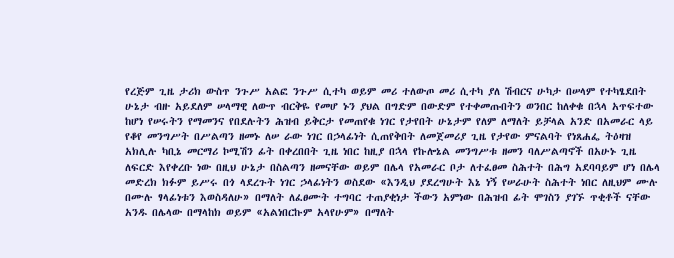የረጅም ጊዜ ታሪክ ውስጥ ንጉሥ አልፎ ንጉሥ ሲተካ ወይም መሪ ተለውጦ መሪ ሲተካ ያለ ሽብርና ሁካታ በሠላም የተካፄደበት ሁኔታ ብዙ አይደለም ሠላማዊ ለውጥ ብርቅዬ የመሆ ኑን ያህል በግድም በውድም የተቀመጡበትን ወንበር ከለቀቁ በኋላ አጥፍተው ከሆነ የሠሩትን የማመንና የበደሉትን ሕዝብ ይቅርታ የመጠየቁ ነገር የታየበት ሁኔታም የለም ለማለት ይቻላል አንድ በአመራር ላይ የቆየ መንግሥት በሥልጣን ዘመኑ ለሠ ራው ነገር በኃላፊነት ሲጠየቅበት ለመጀመሪያ ጊዜ የታየው ምናልባት የነጸሐፌ ትዕዛዝ አክሊሉ ካቢኔ መርማሪ ኮሚሽን ፊት በቀረበበት ጊዜ ነበር ከዚያ በኋላ የኩሎኔል መንግሥቱ ዘመን ባለሥልጣኖች በአሁኑ ጊዜ ለፍርድ እየቀረቡ ነው በዚህ ሁኔታ በስልጣን ዘመናቸው ወይም በሌላ የአመራር ቦታ ለተፈፀመ ስሕተት በሕግ አደባባይም ሆነ በሌላ መድረክ ክፉም ይሥሩ በጎ ላደረጉት ነገር ኃላፊነትን ወስደው «እንዲህ ያደረግሁት እኔ ነኝ የሠራሁት ስሕተት ነበር ለዚህም ሙሉ በሙሉ ፃላፊነቱን እወስዳለሁ» በማለት ለፈፀሙት ተግባር ተጠያቂነታ ችውን አምነው በሕዝብ ፊት ሞገስን ያገኙ ጥቂቶች ናቸው አንዱ በሌላው በማላከክ ወይም «አልነበርኩም አላየሁም» በማለት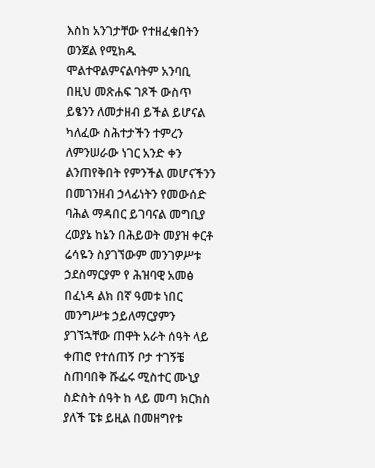እስከ አንገታቸው የተዘፈቁበትን ወንጀል የሚክዱ ሞልተዋልምናልባትም አንባቢ በዚህ መጽሐፍ ገጾች ውስጥ ይፄንን ለመታዘብ ይችል ይሆናል ካለፈው ስሕተታችን ተምረን ለምንሠራው ነገር አንድ ቀን ልንጠየቅበት የምንችል መሆናችንን በመገንዘብ ኃላፊነትን የመውሰድ ባሕል ማዳበር ይገባናል መግቢያ ረወያኔ ከኔን በሕይወት መያዝ ቀርቶ ሬሳዬን ስያገኘውም መንገዎሥቱ ኃደስማርያም የ ሕዝባዊ አመፅ በፈነዳ ልክ በኛ ዓመቱ ነበር መንግሥቱ ኃይለማርያምን ያገኘኋቸው ጠዋት አራት ሰዓት ላይ ቀጠሮ የተሰጠኝ ቦታ ተገኝቼ ስጠባበቅ ሹፌሩ ሚስተር ሙኒያ ስድስት ሰዓት ከ ላይ መጣ ክርክስ ያለች ፔቱ ይዚል በመዘግየቱ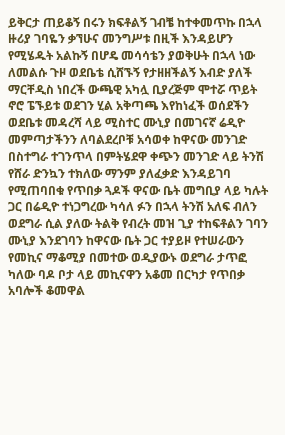ይቅርታ ጠይቆኝ በሩን ክፍቶልኝ ገብቼ ከተቀመጥኩ በኋላ ዙሪያ ገባዬን ቃኘሁና መንግሥቱ በዚች እንዳይሆን የሚሄዱት አልኩኝ በሆዴ መሳሳቴን ያወቅሁት በኋላ ነው ለመልሱ ጉዞ ወደቤቴ ሲሸኙኝ የታዘዘችልኝ እብድ ያለች ማርቸዲስ ነበረች ውጫዊ አካሏ ቢያረጅም ሞተሯ ጥይት ኖሮ ፔኙይቱ ወደገን ሂል አቅጣጫ እየከነፈች ወሰደችን ወደቤቱ መዳረሻ ላይ ሚስተር ሙኒያ በመገናኛ ሬዲዮ መምጣታችንን ለባልደረቦቹ አሳወቀ ከዋናው መንገድ በስተግራ ተገንጥላ በምትሄደዋ ቀጭን መንገድ ላይ ትንሽ የሸራ ድንኳን ተክለው ማንም ያለፈቃድ እንዳይገባ የሚጠባበቁ የጥበቃ ጓዶች ዋናው ቤት መግቢያ ላይ ካሉት ጋር በሬዲዮ ተነጋግረው ካሳለ ፉን በኋላ ትንሽ አለፍ ብለን ወደግራ ሲል ያለው ትልቅ የብረት መዝ ጊያ ተከፍቶልን ገባን ሙኒያ እንደገባን ከዋናው ቤት ጋር ተያይዞ የተሠራውን የመኪና ማቆሚያ በመተው ወዲያውኑ ወደግራ ታጥፎ ካለው ባዶ ቦታ ላይ መኪናዋን አቆመ በርካታ የጥበቃ አባሎች ቆመዋል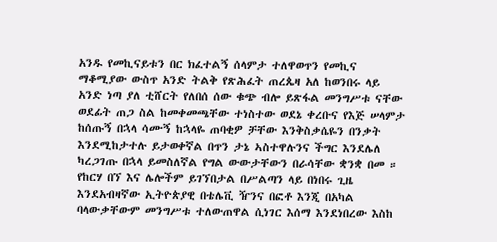አንዱ የመኪናይቱን በር ክፈተልኝ ሰላምታ ተለዋወጥን የመኪና ማቆሚያው ውስጥ አንድ ትልቅ የጽሕፈት ጠረጴዛ አለ ከወንበሩ ላይ አንድ ነጣ ያለ ቲሸርት የለበሰ ሰው ቁጭ ብሎ ይጽፋል መንግሥቱ ናቸው ወደፊት ጠጋ ስል ከመቀመጫቸው ተነስተው ወደኔ ቀረቡና የእጅ ሠላምታ ከሰጡኝ በኋላ ሳሙኝ ከኋላዬ ጠባቂዎ ቻቸው እንቅስቃሴዬን በንቃት እንደሚከታተሉ ይታወቀኛል በጥን ታኔ ኣስተዋሉንና ችግር እንደሌለ ካረጋገጡ በኋላ ይመስለኛል የግል ውውታቸውን በራሳቸው ቋንቋ በመ ። የከርሃ በኘ እና ሌሎችም ይገኘበታል በሥልጣን ላይ በነበሩ ጊዜ እንደአብዛኛው ኢትዮጵያዊ በቴሌቪ ዥንና በፎቶ እንጂ በአካል ባላውቃቸውም መንግሥቱ ተለውጠዋል ሲነገር እሰማ እንደነበረው እስከ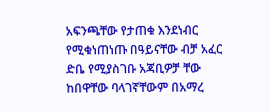አፍንጫቸው የታጠቁ እንደነብር የሚቁነጠነጡ በዓይናቸው ብቻ አፈር ድቤ የሚያስገቡ አጃቢዎቻ ቸው ከበዋቸው ባላገኛቸውም በአማረ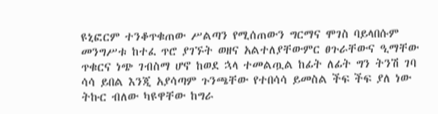ዩኒፎርም ተንቆጥቁጠው ሥልጣን የሚሰጠውን ግርማና ሞገስ ባይላበሱም መንግሥቱ ከተፈ ጥሮ ያገኙት ወዘና አልተለያቸውምር ፀጉራቸውና ዒማቸው ጥቁርና ነጭ ገብስማ ሆኖ ከወደ ኋላ ተመልጧል ከፊት ለፊት ግን ትንሽ ገባ ሳሳ ይበል እንጂ አያሳጣም ጉንጫቸው የተበሳሳ ይመስል ችፍ ችፍ ያለ ነው ትኩር ብለው ካዩዋቸው ከግራ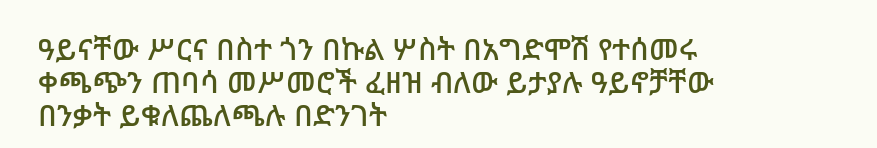ዓይናቸው ሥርና በስተ ጎን በኩል ሦስት በአግድሞሽ የተሰመሩ ቀጫጭን ጠባሳ መሥመሮች ፈዘዝ ብለው ይታያሉ ዓይኖቻቸው በንቃት ይቁለጨለጫሉ በድንገት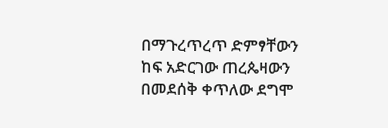በማጉረጥረጥ ድምፃቸውን ከፍ አድርገው ጠረጴዛውን በመደሰቅ ቀጥለው ደግሞ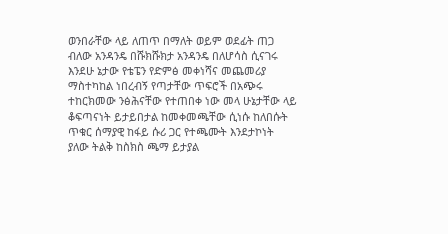ወንበራቸው ላይ ለጠጥ በማለት ወይም ወደፊት ጠጋ ብለው አንዳንዴ በሹክሹክታ አንዳንዴ በለሆሳስ ሲናገሩ እንደሁ ኔታው የቴፔን የድምፅ መቀነሻና መጨመሪያ ማስተካከል ነበረብኝ የጣታቸው ጥፍሮች በአጭሩ ተከርክመው ንፅሕናቸው የተጠበቀ ነው መላ ሁኔታቸው ላይ ቆፍጣናነት ይታይበታል ከመቀመጫቸው ሲነሱ ከለበሱት ጥቁር ሰማያዊ ከፋይ ሱሪ ጋር የተጫሙት እንደታኮነት ያለው ትልቅ ከስክስ ጫማ ይታያል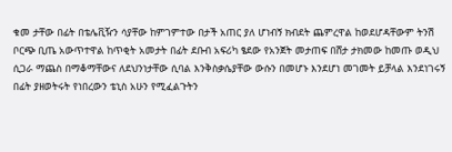ቁመ ታቸው በፊት በቴሌቪዥን ሳያቸው ከምገምተው በታች አጠር ያለ ሆነብኝ ክብደት ጨምረዋል ከወደሆዳቸውም ትንሽ ቦርጭ ቢጤ አውጥተዋል ከጥቂት አመታት በፊት ደቡብ አፍሪካ ፄደው የአንጀት መታጠፍ በሸታ ታክመው ከመጡ ወዲህ ሲጋራ ማጨስ በማቆማቸውና ለደህንነታቸው ሲባል እንቅስቃሴያቸው ውሱን በመሆኑ እንደሆነ መገመት ይቻላል እንደነገሩኝ በፊት ያዘወትሩት የነበረውን ቴኒስ አሁን የሚፈልጉትን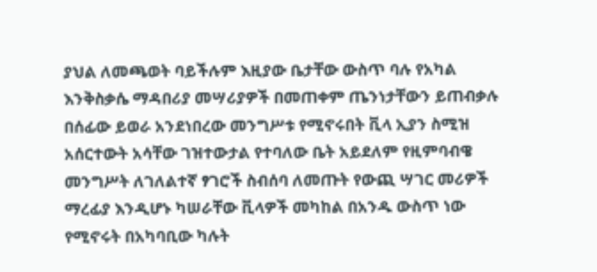ያህል ለመጫወት ባይችሉም እዚያው ቤታቸው ውስጥ ባሉ የአካል እንቅስቃሴ ማዳበሪያ መሣሪያዎች በመጠቀም ጤንነታቸውን ይጠብቃሉ በሰፊው ይወራ አንደነበረው መንግሥቱ የሚኖሩበት ቪላ ኢያን ስሚዝ አሰርተውት አሳቸው ገዝተውታል የተባለው ቤት አይደለም የዚምባብዌ መንግሥት ለገለልተኛ ፃገሮች ስብሰባ ለመጡት የውጪ ሣገር መሪዎች ማረፊያ እንዲሆኑ ካሠራቸው ቪላዎች መካከል በአንዱ ውስጥ ነው የሚኖሩት በአካባቢው ካሉት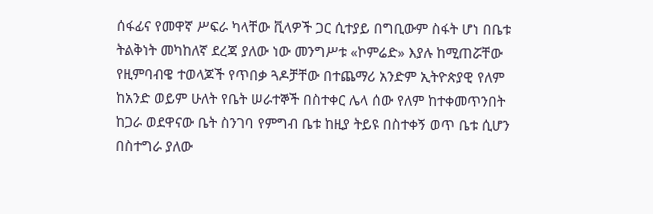ሰፋፊና የመዋኛ ሥፍራ ካላቸው ቪላዎች ጋር ሲተያይ በግቢውም ስፋት ሆነ በቤቱ ትልቅነት መካከለኛ ደረጃ ያለው ነው መንግሥቱ «ኮምሬድ» እያሉ ከሚጠሯቸው የዚምባብዌ ተወላጆች የጥበቃ ጓዶቻቸው በተጨማሪ አንድም ኢትዮጵያዊ የለም ከአንድ ወይም ሁለት የቤት ሠራተኞች በስተቀር ሌላ ሰው የለም ከተቀመጥንበት ከጋራ ወደዋናው ቤት ስንገባ የምግብ ቤቱ ከዚያ ትይዩ በስተቀኝ ወጥ ቤቱ ሲሆን በስተግራ ያለው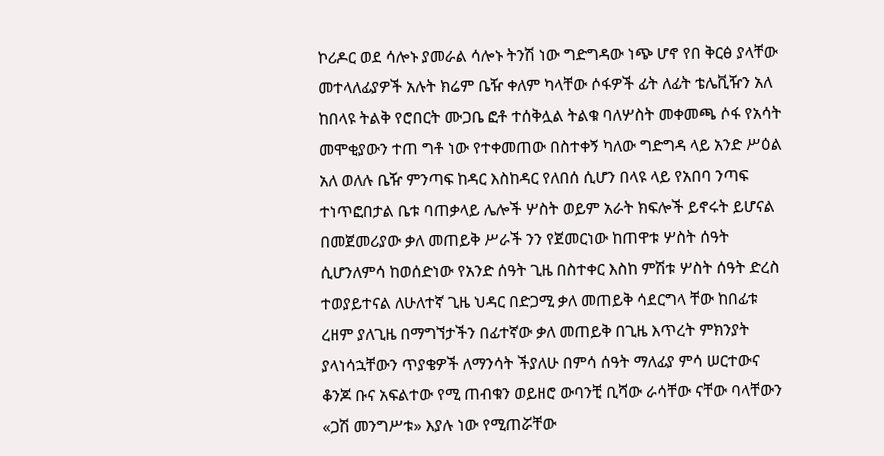ኮሪዶር ወደ ሳሎኑ ያመራል ሳሎኑ ትንሽ ነው ግድግዳው ነጭ ሆኖ የበ ቅርፅ ያላቸው መተላለፊያዎች አሉት ክሬም ቤዥ ቀለም ካላቸው ሶፋዎች ፊት ለፊት ቴሌቪዥን አለ ከበላዩ ትልቅ የሮበርት ሙጋቤ ፎቶ ተሰቅሏል ትልቁ ባለሦስት መቀመጫ ሶፋ የአሳት መሞቂያውን ተጠ ግቶ ነው የተቀመጠው በስተቀኝ ካለው ግድግዳ ላይ አንድ ሥዕል አለ ወለሉ ቤዥ ምንጣፍ ከዳር እስከዳር የለበሰ ሲሆን በላዩ ላይ የአበባ ንጣፍ ተነጥፎበታል ቤቱ ባጠቃላይ ሌሎች ሦስት ወይም አራት ክፍሎች ይኖሩት ይሆናል በመጀመሪያው ቃለ መጠይቅ ሥራች ንን የጀመርነው ከጠዋቱ ሦስት ሰዓት ሲሆንለምሳ ከወሰድነው የአንድ ሰዓት ጊዜ በስተቀር እስከ ምሽቱ ሦስት ሰዓት ድረስ ተወያይተናል ለሁለተኛ ጊዜ ህዳር በድጋሚ ቃለ መጠይቅ ሳደርግላ ቸው ከበፊቱ ረዘም ያለጊዜ በማግኘታችን በፊተኛው ቃለ መጠይቅ በጊዜ እጥረት ምክንያት ያላነሳኋቸውን ጥያቄዎች ለማንሳት ችያለሁ በምሳ ሰዓት ማለፊያ ምሳ ሠርተውና ቆንጆ ቡና አፍልተው የሚ ጠብቁን ወይዘሮ ውባንቺ ቢሻው ራሳቸው ናቸው ባላቸውን «ጋሽ መንግሥቱ» እያሉ ነው የሚጠሯቸው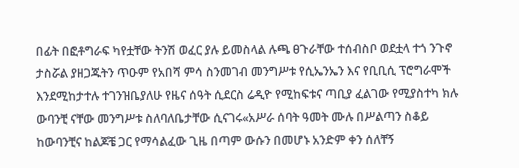በፊት በፎቶግራፍ ካየቷቸው ትንሽ ወፈር ያሉ ይመስላል ሉጫ ፀጉራቸው ተሰብስቦ ወደቷላ ተጎ ንጉኖ ታስሯል ያዘጋጁትን ጥዑም የአበሻ ምሳ ስንመገብ መንግሥቱ የሲኤንኤን እና የቢቢሲ ፕሮግራሞች እንደሚከታተሉ ተገንዝቤያለሁ የዜና ሰዓት ሲደርስ ሬዲዮ የሚከፍቱና ጣቢያ ፈልገው የሚያስተካ ክሉ ውባንቺ ናቸው መንግሥቱ ስለባለቤታቸው ሲናገሩ«አሥራ ሰባት ዓመት ሙሉ በሥልጣን ስቆይ ከውባንቺና ከልጆቼ ጋር የማሳልፈው ጊዜ በጣም ውሱን በመሆኑ አንድም ቀን ሰለቸኝ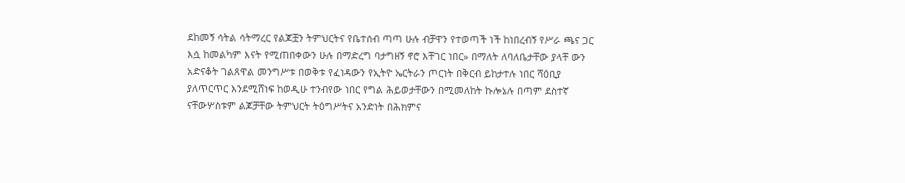ደከመኝ ሳትል ሳትማረር የልጆቿን ትምህርትና የቤተሰብ ጣጣ ሁሉ ብቻዋን የተወጣች ነች ከነበረብኝ የሥራ ጫና ጋር እሷ ከመልካም እናት የሚጠበቀውን ሁሉ በማድረግ ባታግዘኝ ኖሮ እቸገር ነበር» በማለት ለባለቤታቸው ያላቸ ውን አድናቆት ገልጸዋል መንግሥቱ በወቅቱ የፈነዳውን የኢትዮ ኤርትራን ጦርነት በቅርብ ይከታተሉ ነበር ሻዕቢያ ያለጥርጥር እንደሚሸነፍ ከወዲሁ ተንብየው ነበር የግል ሕይወታቸውን በሚመለከት ኩሎኔሉ በጣም ደስተኛ ናቸውሦስቱም ልጆቻቸው ትምህርት ትዕግሥትና አንድነት በሕክምና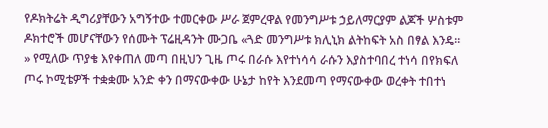የዶክትሬት ዲግሪያቸውን አግኝተው ተመርቀው ሥራ ጀምረዋል የመንግሥቱ ኃይለማርያም ልጆች ሦስቱም ዶክተሮች መሆናቸውን የሰሙት ፕሬዚዳንት ሙጋቤ «ጓድ መንግሥቱ ክሊኒክ ልትከፍት አስ በፃል እንዴ። » የሚለው ጥያቄ እየቀጠለ መጣ በዚህን ጊዜ ጦሩ በራሱ እየተነሳሳ ራሱን እያስተባበረ ተነሳ በየክፍለ ጦሩ ኮሚቴዎች ተቋቋሙ አንድ ቀን በማናውቀው ሁኔታ ከየት እንደመጣ የማናውቀው ወረቀት ተበተነ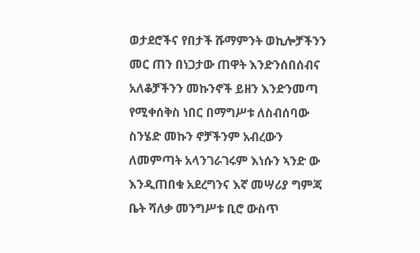ወታደሮችና የበታች ሹማምንት ወኪሎቻችንን መር ጠን በነጋታው ጠዋት እንድንሰበሰብና አለቆቻችንን መኩንኖች ይዘን እንድንመጣ የሚቀሰቅስ ነበር በማግሥቱ ለስብሰባው ስንሄድ መኩን ኖቻችንም አብረውን ለመምጣት አላንገራገሩም እነሱን ኣንድ ው እንዲጠበቁ አደረግንና እኛ መሣሪያ ግምጃ ቤት ሻለቃ መንግሥቱ ቢሮ ውስጥ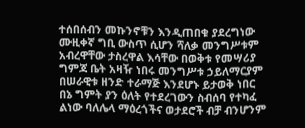ተሰበሰብን መኩንኖቹን እንዲጠበቁ ያደረግነው ሙዚቀኛ ግቢ ውስጥ ሲሆን ሻለቃ መንግሥቱም አብረዋቸው ታስረዋል እሳቸው በወቅቱ የመሣሪያ ግምጃ ቤት አዛዥ ነበሩ መንግሥቱ ኃይለማርያም በሠራዊቱ ዘንድ ተራማጅ እንደሆኑ ይታወቅ ነበር በኔ ግምት ያን ዕለት የተደረገውን ስብሰባ የተካፈ ልነው ባለሌላ ማዕረጎችና ወታደሮች ብቻ ብንሆንም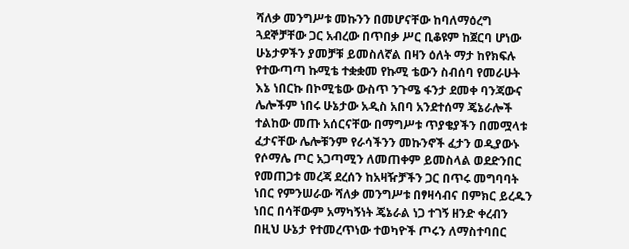ሻለቃ መንግሥቱ መኩንን በመሆናቸው ከባለማዕረግ ጓደኞቻቸው ጋር አብረው በጥበቃ ሥር ቢቆዩም ከጀርባ ሆነው ሁኔታዎችን ያመቻቹ ይመስለኛል በዛን ዕለት ማታ ከየክፍሉ የተውጣጣ ኩሚቴ ተቋቋመ የኩሚ ቴውን ስብሰባ የመራሁት እኔ ነበርኩ በኮሚቴው ውስጥ ንጉሜ ፋንታ ደመቀ ባንጃውና ሌሎችም ነበሩ ሁኔታው አዲስ አበባ አንደተሰማ ጄኔራሎች ተልከው መጡ አሰርናቸው በማግሥቱ ጥያቄያችን በመሟላቱ ፈታናቸው ሌሎቹንም የራሳችንን መኩንኖች ፈታን ወዲያውኑ የሶማሌ ጦር አጋጣሚን ለመጠቀም ይመስላል ወደድንበር የመጠጋቱ መረጃ ደረሰን ከአዛዥቻችን ጋር በጥሩ መግባባት ነበር የምንሠራው ሻለቃ መንግሥቱ በፃዛሳብና በምክር ይረዱን ነበር በሳቸውም አማካኝነት ጄኔራል ነጋ ተገኝ ዘንድ ቀረብን በዚህ ሁኔታ የተመረጥነው ተወካዮች ጦሩን ለማስተባበር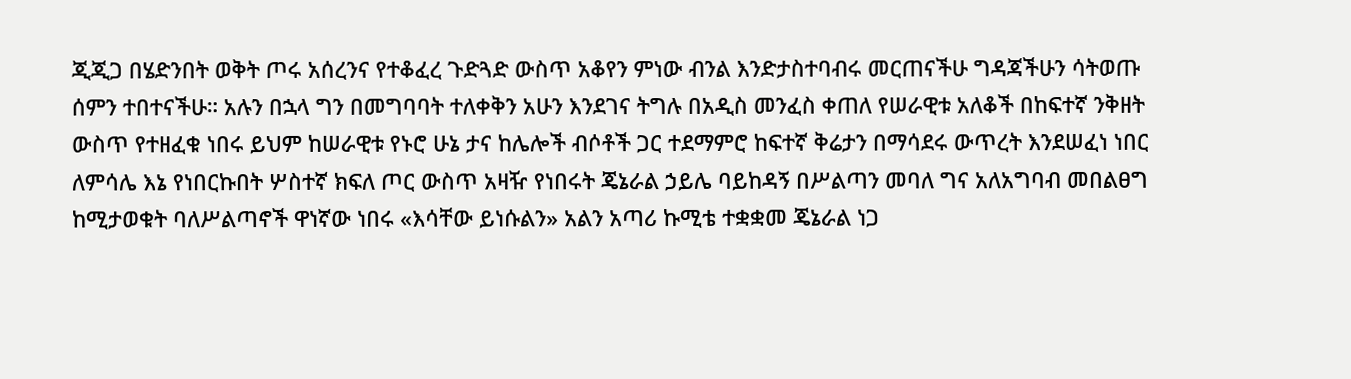ጂጂጋ በሄድንበት ወቅት ጦሩ አሰረንና የተቆፈረ ጉድጓድ ውስጥ አቆየን ምነው ብንል እንድታስተባብሩ መርጠናችሁ ግዳጃችሁን ሳትወጡ ሰምን ተበተናችሁ። አሉን በኋላ ግን በመግባባት ተለቀቅን አሁን እንደገና ትግሉ በአዲስ መንፈስ ቀጠለ የሠራዊቱ አለቆች በከፍተኛ ንቅዘት ውስጥ የተዘፈቁ ነበሩ ይህም ከሠራዊቱ የኑሮ ሁኔ ታና ከሌሎች ብሶቶች ጋር ተደማምሮ ከፍተኛ ቅሬታን በማሳደሩ ውጥረት እንደሠፈነ ነበር ለምሳሌ እኔ የነበርኩበት ሦስተኛ ክፍለ ጦር ውስጥ አዛዥ የነበሩት ጄኔራል ኃይሌ ባይከዳኝ በሥልጣን መባለ ግና አለአግባብ መበልፀግ ከሚታወቁት ባለሥልጣኖች ዋነኛው ነበሩ «እሳቸው ይነሱልን» አልን አጣሪ ኩሚቴ ተቋቋመ ጄኔራል ነጋ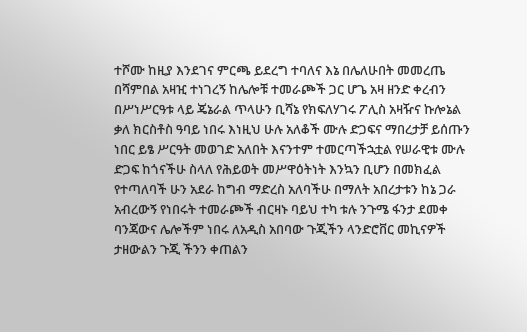ተሾሙ ከዚያ እንደገና ምርጫ ይደረግ ተባለና እኔ በሌለሁበት መመረጤ በሻምበል አዛዢ ተነገረኝ ከሌሎቹ ተመራጮች ጋር ሆጌ አዛ ዘንድ ቀረብን በሥነሥርዓቱ ላይ ጄኔራል ጥላሁን ቢሻኔ የክፍለሃገሩ ፖሊስ አዛዥና ኩሎኔል ቃለ ክርስቶስ ዓባይ ነበሩ እነዚህ ሁሉ አለቆች ሙሉ ድጋፍና ማበረታቻ ይሰጡን ነበር ይፄ ሥርዓት መወገድ አለበት እናንተም ተመርጣችኋቷል የሠራዊቱ ሙሉ ድጋፍ ከጎናችሁ ስላለ የሕይወት መሥዋዕትነት እንኳን ቢሆን በመክፈል የተጣለባች ሁን አደራ ከግብ ማድረስ አለባችሁ በማለት አበረታቱን ከኔ ጋራ አብረውኝ የነበሩት ተመራጮች ብርዛኑ ባይህ ተካ ቱሉ ንጉሜ ፋንታ ደመቀ ባንጃውና ሌሎችም ነበሩ ለአዲስ አበባው ጉጂችን ላንድሮቨር መኪናዎች ታዘውልን ጉጂ ችንን ቀጠልን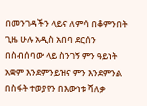በመንገዳችን ላይና ለምሳ በቆምንበት ጊዜ ሁሉ አዲስ አበባ ደርሰን በስብሰባው ላይ ስንገኝ ምን ዓይነት አቋም እንደምንይዝና ምን እንደምንል በስፋት ተወያየን በእውነቱ ሻለቃ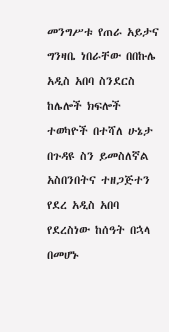መንግሥቱ የጠራ አይታና ግንዛቤ ነበራቸው በበኩሌ አዲስ አበባ ስንደርስ ከሌሎች ክፍሎች ተወካዮች በተሻለ ሁኔታ በጉዳዩ ስን ይመስለኛል አስበንበትና ተዘጋጅተን የደረ አዲስ አበባ የደረስነው ከሰዓት በኋላ በመሆኑ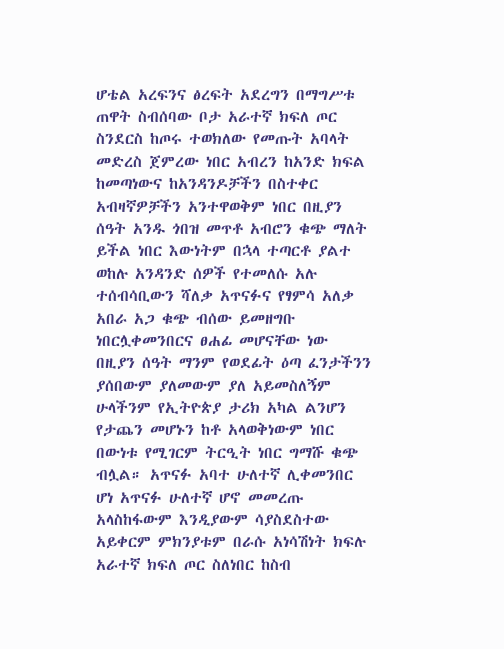ሆቴል አረፍንና ፅረፍት አደረግን በማግሥቱ ጠዋት ስብሰባው ቦታ አራተኛ ክፍለ ጦር ስንደርስ ከጦሩ ተወክለው የመጡት አባላት መድረስ ጀምረው ነበር አብረን ከአንድ ክፍል ከመጣነውና ከአንዳንዶቻችን በስተቀር አብዛኛዎቻችን አንተዋወቅም ነበር በዚያን ሰዓት አንዱ ጎበዝ መጥቶ አብሮን ቁጭ ማለት ይችል ነበር እውነትም በኋላ ተጣርቶ ያልተ ወከሉ አንዳንድ ሰዎች የተመለሱ አሉ ተሰብሳቢውን ሻለቃ አጥናፉና የፃምሳ አለቃ አበራ አጋ ቁጭ ብሰው ይመዘግቡ ነበርሏቀመንበርና ፀሐፊ መሆናቸው ነው በዚያን ሰዓት ማንም የወደፊት ዕጣ ፈንታችንን ያሰበውም ያለመውም ያለ አይመስለኝም ሁላችንም የኢትዮጵያ ታሪክ አካል ልንሆን የታጨን መሆኑን ከቶ አላወቅነውም ነበር በውነቱ የሚገርም ትርዒት ነበር ግማሹ ቁጭ ብሏል። አጥናፉ አባተ ሁለተኛ ሊቀመንበር ሆነ አጥናፉ ሁለተኛ ሆኖ መመረጡ አላስከፋውም እንዲያውም ሳያስደስተው አይቀርም ምክንያቱም በራሱ አነሳሽነት ክፍሉ አራተኛ ክፍለ ጦር ስለነበር ከስብ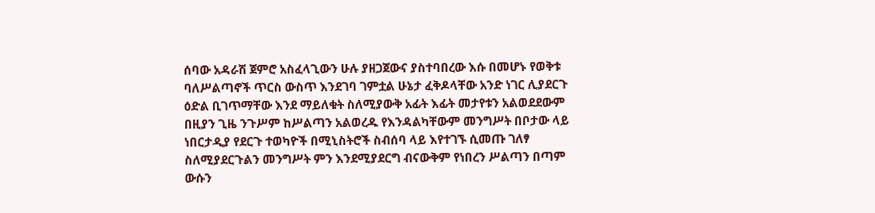ሰባው አዳራሽ ጀምሮ አስፈላጊውን ሁሉ ያዘጋጀውና ያስተባበረው እሱ በመሆኑ የወቅቱ ባለሥልጣኖች ጥርስ ውስጥ እንደገባ ገምቷል ሁኔታ ፈቅዶላቸው አንድ ነገር ሊያደርጉ ዕድል ቢገጥማቸው እንደ ማይለቁት ስለሚያውቅ አፊት እፊት መታየቱን አልወደደውም በዚያን ጊዜ ንጉሥም ከሥልጣን አልወረዱ የእንዳልካቸውም መንግሥት በቦታው ላይ ነበርታዲያ የደርጉ ተወካዮች በሚኒስትሮች ስብሰባ ላይ እየተገኙ ሲመጡ ገለፃ ስለሚያደርጉልን መንግሥት ምን እንደሚያደርግ ብናውቅም የነበረን ሥልጣን በጣም ውሱን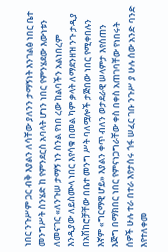ነበር ንጉሥም ጋር ብቅ እያልን ለሳቸው ያለንን ታማኝነት እንገልፅ ነበር ቤተ መንግሥት ስንሄድ ከ የምንደርስ አባላት ሆነን ነበር የምንሄደው እውነቱን ለመናገር «ለንጉሠ ታማኝ ነን ስንል የነበ ረው ከልባችን አልነበረም እንዲያው ለይስሙላ ነበር እየሳቁ በመል ካም ቃላት ለማደንዘዝ ንጉ ታዲያ በአሽከሮቻቸው በቤተ መንግ ሥት ባለሟሎች ታጅበው ነበር የሚቀበሉን እኛም «ግርማዊ ሆይ» እያልን ቀጥ ብለን ወታደራዊ ሠላምታ እየሰጠን እጅግ በማክበር ነበር የምናነጋግራቸው ቀስ በቀስ አጠገባቸው የነበሩት ሰዎች ሁሉ ተራ በተራ እየታሰሩ ጎፋ ሠፈር ገቡ ንጉሥ ያ ሁሉ ሰው አንድ ባንድ እየተለቀመ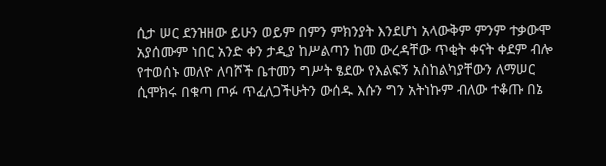ሲታ ሠር ደንዝዘው ይሁን ወይም በምን ምክንያት እንደሆነ አላውቅም ምንም ተቃውሞ አያሰሙም ነበር አንድ ቀን ታዲያ ከሥልጣን ከመ ውረዳቸው ጥቂት ቀናት ቀደም ብሎ የተወሰኑ መለዮ ለባሾች ቤተመን ግሥት ፄደው የእልፍኝ አስከልካያቸውን ለማሠር ሲሞክሩ በቁጣ ጦፉ ጥፈለጋችሁትን ውሰዱ እሱን ግን አትነኩም ብለው ተቆጡ በኔ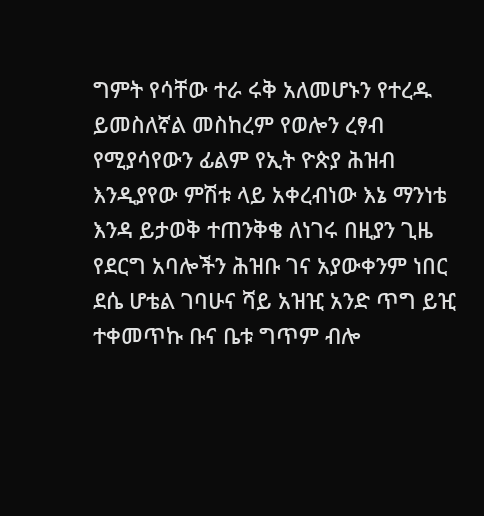ግምት የሳቸው ተራ ሩቅ አለመሆኑን የተረዱ ይመስለኛል መስከረም የወሎን ረፃብ የሚያሳየውን ፊልም የኢት ዮጵያ ሕዝብ እንዲያየው ምሽቱ ላይ አቀረብነው እኔ ማንነቴ እንዳ ይታወቅ ተጠንቅቄ ለነገሩ በዚያን ጊዜ የደርግ አባሎችን ሕዝቡ ገና አያውቀንም ነበር ደሴ ሆቴል ገባሁና ሻይ አዝዢ አንድ ጥግ ይዢ ተቀመጥኩ ቡና ቤቱ ግጥም ብሎ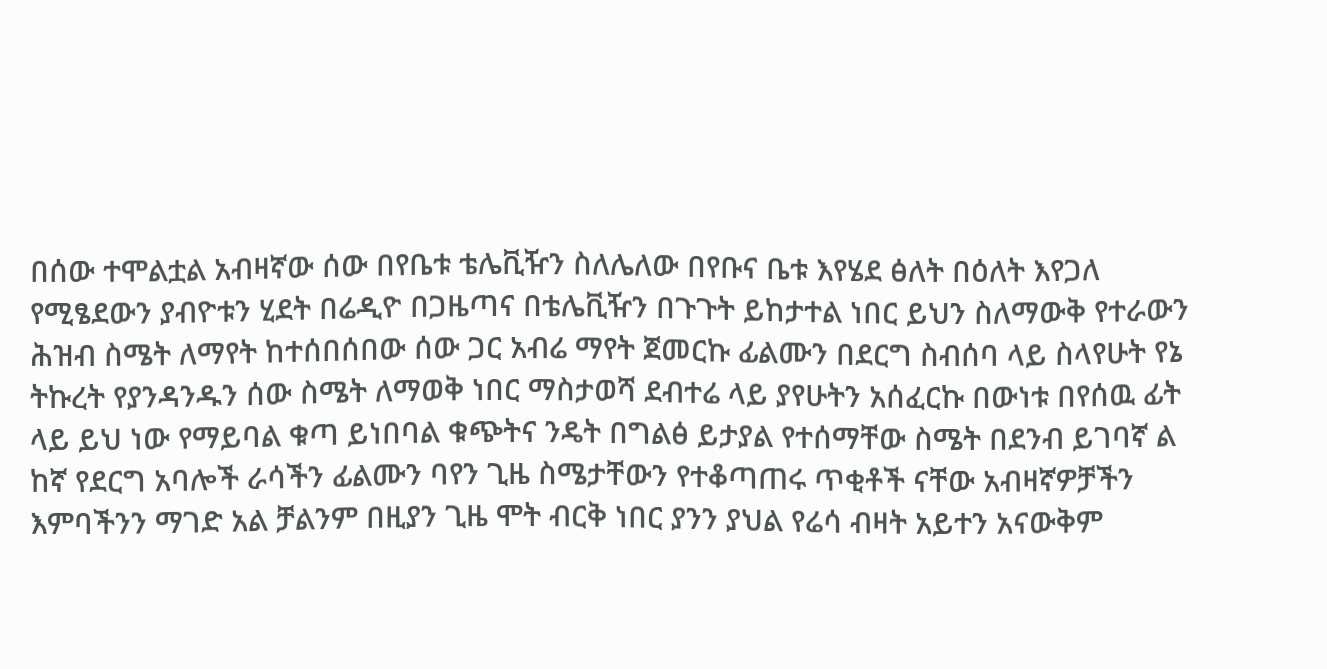በሰው ተሞልቷል አብዛኛው ሰው በየቤቱ ቴሌቪዥን ስለሌለው በየቡና ቤቱ እየሄደ ፅለት በዕለት እየጋለ የሚፄደውን ያብዮቱን ሂደት በሬዲዮ በጋዜጣና በቴሌቪዥን በጉጉት ይከታተል ነበር ይህን ስለማውቅ የተራውን ሕዝብ ስሜት ለማየት ከተሰበሰበው ሰው ጋር አብሬ ማየት ጀመርኩ ፊልሙን በደርግ ስብሰባ ላይ ስላየሁት የኔ ትኩረት የያንዳንዱን ሰው ስሜት ለማወቅ ነበር ማስታወሻ ደብተሬ ላይ ያየሁትን አሰፈርኩ በውነቱ በየሰዉ ፊት ላይ ይህ ነው የማይባል ቁጣ ይነበባል ቁጭትና ንዴት በግልፅ ይታያል የተሰማቸው ስሜት በደንብ ይገባኛ ል ከኛ የደርግ አባሎች ራሳችን ፊልሙን ባየን ጊዜ ስሜታቸውን የተቆጣጠሩ ጥቂቶች ናቸው አብዛኛዎቻችን እምባችንን ማገድ አል ቻልንም በዚያን ጊዜ ሞት ብርቅ ነበር ያንን ያህል የሬሳ ብዛት አይተን አናውቅም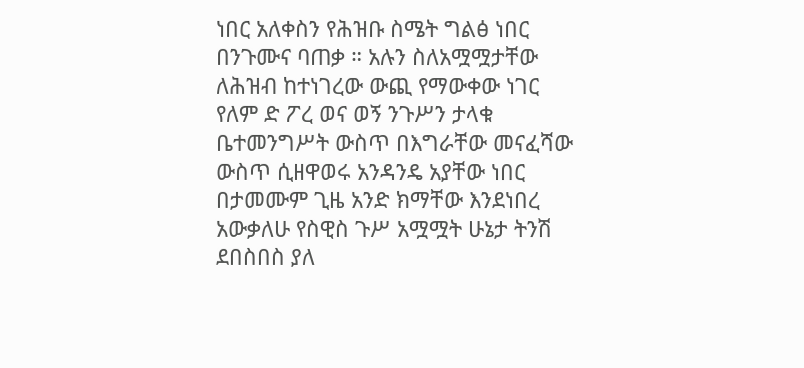ነበር አለቀስን የሕዝቡ ስሜት ግልፅ ነበር በንጉሙና ባጠቃ ። አሉን ስለአሟሟታቸው ለሕዝብ ከተነገረው ውጪ የማውቀው ነገር የለም ድ ፖረ ወና ወኝ ንጉሥን ታላቁ ቤተመንግሥት ውስጥ በእግራቸው መናፈሻው ውስጥ ሲዘዋወሩ አንዳንዴ አያቸው ነበር በታመሙም ጊዜ አንድ ክማቸው እንደነበረ አውቃለሁ የስዊስ ጉሥ አሟሟት ሁኔታ ትንሽ ደበስበስ ያለ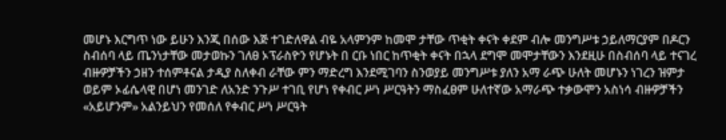መሆኑ እርግጥ ነው ይሁን እንጂ በሰው እጅ ተገድለዋል ብዬ አላምንም ከመሞ ታቸው ጥቂት ቀናት ቀደም ብሎ መንግሥቱ ኃይለማርያም በዶርን ስብሰባ ላይ ጤንነታቸው መታወኩን ገለፀ ኦፕራስዮን የሆኑት በ ርቡ ነበር ከጥቂት ቀናት በኋላ ደግሞ መሞታቸውን እንደዚሁ በስብሰባ ላይ ተናገረ ብዙዎቻችን ኃዘን ተሰምቶናል ታዲያ ስለቀብ ራቸው ምን ማድረግ እንደሚገባን ስንወያይ መንግሥቱ ያለን አማ ራጭ ሁለት መሆኑን ነገረን ዝምታ ወይም ኦፊሴላዊ በሆነ መንገድ ለአንድ ንጉሥ ተገቢ የሆነ የቀብር ሥነ ሥርዓትን ማስፈፀም ሁለተኛው አማራጭ ተቃውሞን አስነሳ ብዙዎቻችን «አይሆንም» አልንይህን የመሰለ የቀብር ሥነ ሥርዓት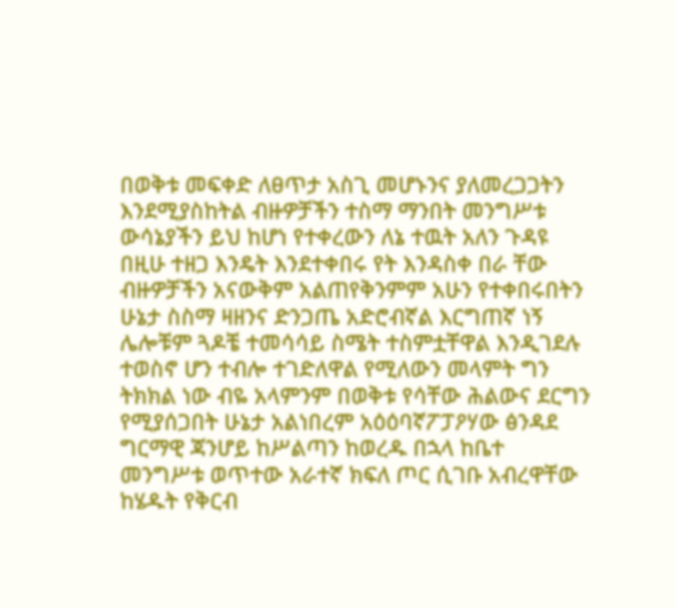በወቅቱ መፍቀድ ለፀጥታ አስጊ መሆኑንና ያለመረጋጋትን እንደሚያስከትል ብዙዎቻችን ተስማ ማንበት መንግሥቱ ውሳኔያችን ይህ ከሆነ የተቀረውን ለኔ ተዉት አለን ጉዳዩ በዚሁ ተዘጋ እንዴት እንደተቀበሩ የት እንዳስቀ በራ ቸው ብዙዎቻችን አናውቅም አልጠየቅንምም አሁን የተቀበሩበትን ሁኔታ ስስማ ዛዘንና ድንጋጤ አድሮብኛል እርግጠኛ ነኝ ሌሎቹም ጓዶቼ ተመሳሳይ ስሜት ተስምቷቸዋል እንዲገደሉ ተወስኖ ሆን ተብሎ ተገድለዋል የሚለውን መላምት ግን ትክክል ነው ብዬ አላምንም በወቅቱ የሳቸው ሕልውና ደርግን የሚያሰጋበት ሁኔታ አልነበረም አዕዕባኛፖፓዖሃው ፅንዳደ ግርማዊ ጃንሆይ ከሥልጣን ከወረዱ በኋላ ከቤተ መንግሥቱ ወጥተው አራተኛ ክፍለ ጦር ሲገቡ አብረዋቸው ከሄዱት የቅርብ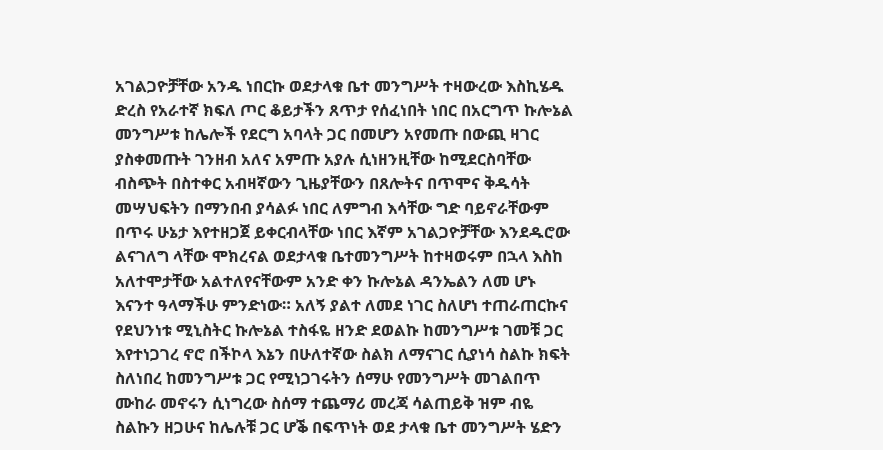አገልጋዮቻቸው አንዱ ነበርኩ ወደታላቁ ቤተ መንግሥት ተዛውረው እስኪሄዱ ድረስ የአራተኛ ክፍለ ጦር ቆይታችን ጸጥታ የሰፈነበት ነበር በአርግጥ ኩሎኔል መንግሥቱ ከሌሎች የደርግ አባላት ጋር በመሆን አየመጡ በውጪ ዛገር ያስቀመጡት ገንዘብ አለና አምጡ አያሉ ሲነዘንዚቸው ከሚደርስባቸው ብስጭት በስተቀር አብዛኛውን ጊዜያቸውን በጸሎትና በጥሞና ቅዱሳት መሣህፍትን በማንበብ ያሳልፉ ነበር ለምግብ እሳቸው ግድ ባይኖራቸውም በጥሩ ሁኔታ እየተዘጋጀ ይቀርብላቸው ነበር እኛም አገልጋዮቻቸው እንደዱሮው ልናገለግ ላቸው ሞክረናል ወደታላቁ ቤተመንግሥት ከተዛወሩም በኋላ እስከ አለተሞታቸው አልተለየናቸውም አንድ ቀን ኩሎኔል ዳንኤልን ለመ ሆኑ እናንተ ዓላማችሁ ምንድነው። አለኝ ያልተ ለመደ ነገር ስለሆነ ተጠራጠርኩና የደህንነቱ ሚኒስትር ኩሎኔል ተስፋዬ ዘንድ ደወልኩ ከመንግሥቱ ገመቹ ጋር እየተነጋገረ ኖሮ በችኮላ እኔን በሁለተኛው ስልክ ለማናገር ሲያነሳ ስልኩ ክፍት ስለነበረ ከመንግሥቱ ጋር የሚነጋገሩትን ሰማሁ የመንግሥት መገልበጥ ሙከራ መኖሩን ሲነግረው ስሰማ ተጨማሪ መረጃ ሳልጠይቅ ዝም ብዬ ስልኩን ዘጋሁና ከሌሉቹ ጋር ሆቕ በፍጥነት ወደ ታላቁ ቤተ መንግሥት ሄድን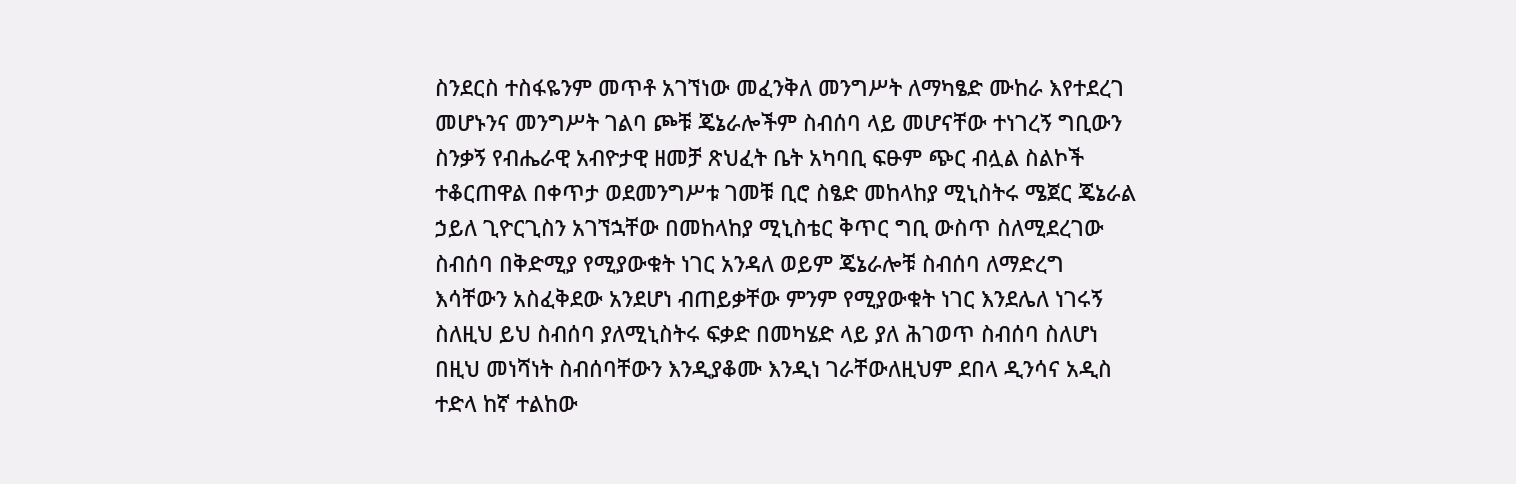ስንደርስ ተስፋዬንም መጥቶ አገኘነው መፈንቅለ መንግሥት ለማካፄድ ሙከራ እየተደረገ መሆኑንና መንግሥት ገልባ ጮቹ ጄኔራሎችም ስብሰባ ላይ መሆናቸው ተነገረኝ ግቢውን ስንቃኝ የብሔራዊ አብዮታዊ ዘመቻ ጽህፈት ቤት አካባቢ ፍፁም ጭር ብሏል ስልኮች ተቆርጠዋል በቀጥታ ወደመንግሥቱ ገመቹ ቢሮ ስፄድ መከላከያ ሚኒስትሩ ሜጀር ጄኔራል ኃይለ ጊዮርጊስን አገኘኋቸው በመከላከያ ሚኒስቴር ቅጥር ግቢ ውስጥ ስለሚደረገው ስብሰባ በቅድሚያ የሚያውቁት ነገር አንዳለ ወይም ጄኔራሎቹ ስብሰባ ለማድረግ እሳቸውን አስፈቅደው አንደሆነ ብጠይቃቸው ምንም የሚያውቁት ነገር እንደሌለ ነገሩኝ ስለዚህ ይህ ስብሰባ ያለሚኒስትሩ ፍቃድ በመካሄድ ላይ ያለ ሕገወጥ ስብሰባ ስለሆነ በዚህ መነሻነት ስብሰባቸውን እንዲያቆሙ እንዲነ ገራቸውለዚህም ደበላ ዲንሳና አዲስ ተድላ ከኛ ተልከው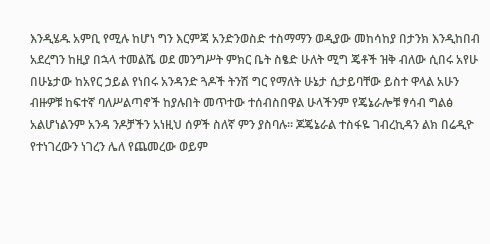እንዲሄዱ አምቢ የሚሉ ከሆነ ግን እርምጃ አንድንወስድ ተስማማን ወዲያው መከሳከያ በታንክ እንዲከበብ አደረግን ከዚያ በኋላ ተመልሼ ወደ መንግሥት ምክር ቤት ስፄድ ሁለት ሚግ ጄቶች ዝቅ ብለው ሲበሩ አየሁ በሁኔታው ከአየር ኃይል የነበሩ አንዳንድ ጓዶች ትንሽ ግር የማለት ሁኔታ ሲታይባቸው ይስተ ዋላል አሁን ብዙዎቹ ከፍተኛ ባለሥልጣኖች ከያሉበት መጥተው ተሰብስበዋል ሁላችንም የጄኔራሎቹ ፃሳብ ግልፅ አልሆነልንም አንዳ ንዶቻችን አነዚህ ሰዎች ስለኛ ምን ያስባሉ። ጆጄኔራል ተስፋዬ ገብረኪዳን ልክ በሬዲዮ የተነገረውን ነገረን ሌለ የጨመረው ወይም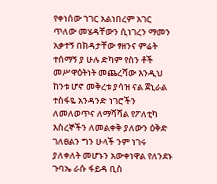የቀነሰው ኀገር አልነበረም አገር ጥለው መሄዳቸውን ሲነገረን ማመን አቃተኝ በክዳታቸው ፃዘንና ምሬት ተሰማኝ ያ ሁሉ ድካም የስን ቶች መሥዋዕትነት መጨረሻው እንዲህ ከንቱ ሆኖ መቅረቱ ያሳዝ ናል ጀኒራል ተስፋዬ አንዳንድ ነገሮችን ለመለወጥና ለማሻሻል የፖለቲካ እስረኞችን ለመልቀቅ ያለውን ዕቅድ ገለፀልን ግን ሁላች ንም ነገሩ ያለቀለት መሆኑን አውቀነዋል የለንደኑ ጉባኤ ራሱ ፋይዳ ቢስ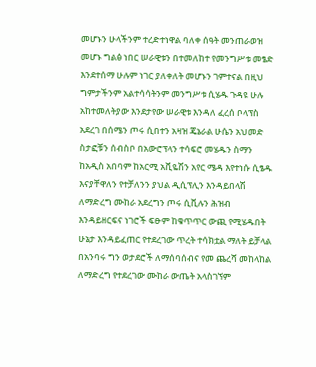መሆኑን ሁላችንም ተረድተነዋል ባለቀ ሰዓት መንጠራወዝ መሆኑ ግልፅ ነበር ሠራዊቱን በተመለከተ የመንግሥቱ መፄድ እንደተሰማ ሁሉም ነገር ያለቀለት መሆኑን ገምተናል በዚህ ግምታችንም አልተሳሳትንም መንግሥቱ ሲሄዱ ጉዳዩ ሁሉ አከተመለትያው እንደታየው ሠራዊቱ እንዳለ ፈረሰ ቦላፕስ አደረገ በሰሜን ጦሩ ሲበተን አዛዝ ጄኔራል ሁሴን አህመድ ስታፎቹን ሰብስቦ በአውሮፕላን ተሳፍሮ መሄዱን ስማን ከአዲስ አበባም ከአርሚ አቪዬሽን አየር ሜዳ እየተነሱ ሲፄዱ እናያቸዋለን የተቻለንን ያህል ዲሲፕሊን እንዳይበላሽ ለማድረግ ሙከራ አደረግን ጦሩ ሲቪሉን ሕዝብ እንዳይዘርፍና ነገሮች ፍፁም ከቁጥጥር ውጪ የሚሄዱበት ሁኔታ እንዳይፈጠር የተደረገው ጥረት ተሳክቷል ማለት ይቻላል በአንባሩ ግን ወታደሮች ለማሰባሰብና የመ ጨረሻ መከላከል ለማድረግ የተደረገው ሙከራ ውጤት አላስገኘም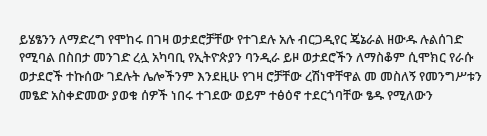ይሄፄንን ለማድረግ የሞከሩ በገዛ ወታደሮቻቸው የተገደሉ አሉ ብርጋዲየር ጄኔራል ዘውዱ ሉልሰገድ የሚባል በስበታ መንገድ ረሏ አካባቢ የኢትዮጵያን ባንዲራ ይዞ ወታደሮችን ለማስቆም ሲሞክር የራሱ ወታደሮች ተኩሰው ገደሉት ሌሎችንም እንደዚሁ የገዛ ሮቻቸው ረሽነዋቸዋል መ መስለኝ የመንግሥቱን መፄድ አስቀድመው ያወቁ ሰዎች ነበሩ ተገደው ወይም ተፅዕኖ ተደርጎባቸው ፄዱ የሚለውን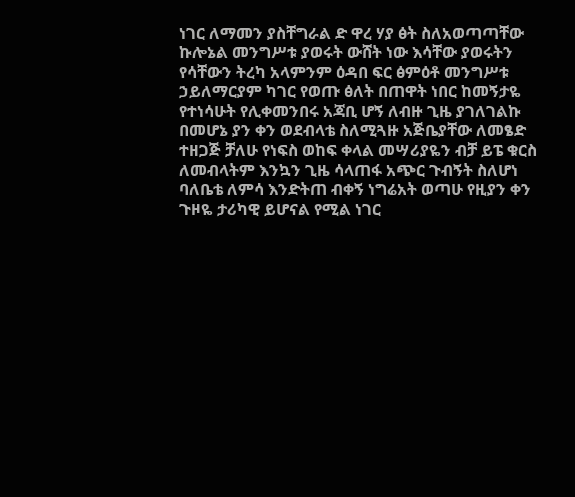ነገር ለማመን ያስቸግራል ድ ዋረ ሃያ ፅት ስለአወጣጣቸው ኩሎኔል መንግሥቱ ያወሩት ውሸት ነው እሳቸው ያወሩትን የሳቸውን ትረካ አላምንም ዕዳበ ፍር ፅምዕቶ መንግሥቱ ኃይለማርያም ካገር የወጡ ፅለት በጠዋት ነበር ከመኝታዬ የተነሳሁት የሊቀመንበሩ አጃቢ ሆኝ ለብዙ ጊዜ ያገለገልኩ በመሆኔ ያን ቀን ወደብላቴ ስለሚጓዙ አጅቤያቸው ለመፄድ ተዘጋጅ ቻለሁ የነፍስ ወከፍ ቀላል መሣሪያዬን ብቻ ይፔ ቁርስ ለመብላትም እንኳን ጊዜ ሳላጠፋ አጭር ጉብኝት ስለሆነ ባለቤቴ ለምሳ እንድትጠ ብቀኝ ነግሬአት ወጣሁ የዚያን ቀን ጉዞዬ ታሪካዊ ይሆናል የሚል ነገር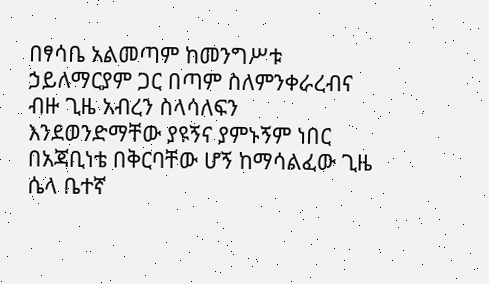በፃሳቤ አልመጣም ከመንግሥቱ ኃይለማርያም ጋር በጣም ስለምንቀራረብና ብዙ ጊዜ አብረን ስላሳለፍን እንደወንድማቸው ያዩኝና ያምኑኝም ነበር በአጃቢነቴ በቅርባቸው ሆኝ ከማሳልፈው ጊዜ ሴላ ቤተኛ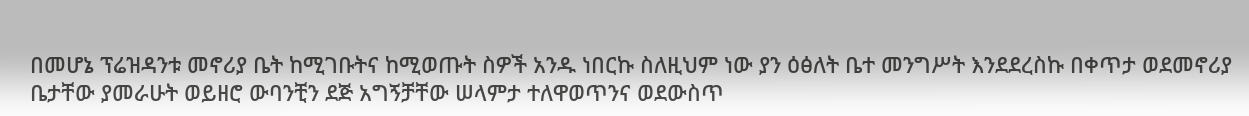በመሆኔ ፕሬዝዳንቱ መኖሪያ ቤት ከሚገቡትና ከሚወጡት ስዎች አንዱ ነበርኩ ስለዚህም ነው ያን ዕፅለት ቤተ መንግሥት እንደደረስኩ በቀጥታ ወደመኖሪያ ቤታቸው ያመራሁት ወይዘሮ ውባንቺን ደጅ አግኝቻቸው ሠላምታ ተለዋወጥንና ወደውስጥ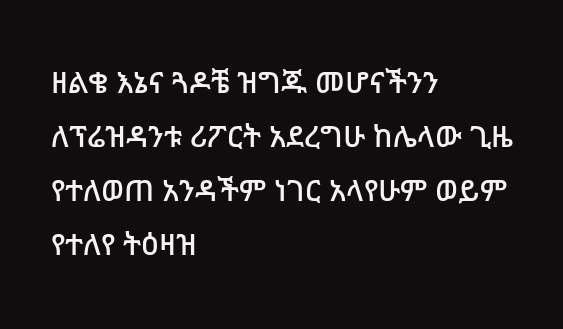ዘልቄ እኔና ጓዶቼ ዝግጁ መሆናችንን ለፕሬዝዳንቱ ሪፖርት አደረግሁ ከሌላው ጊዜ የተለወጠ አንዳችም ነገር አላየሁም ወይም የተለየ ትዕዛዝ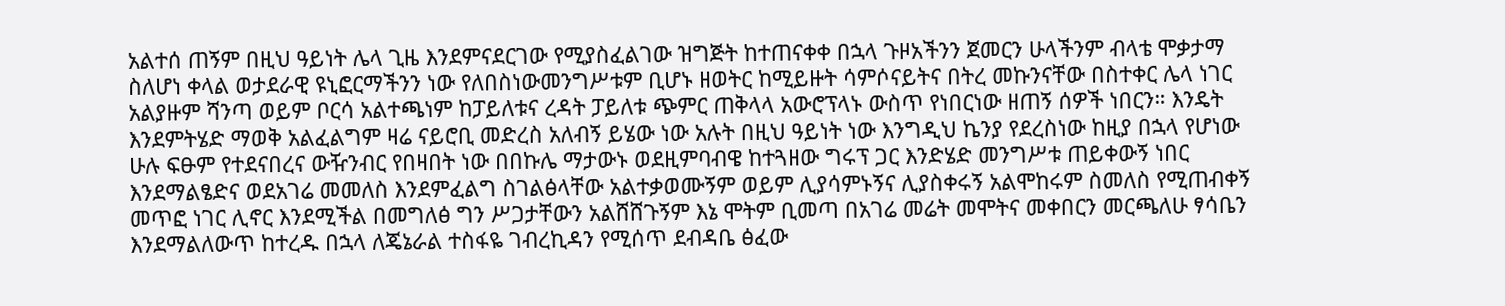አልተሰ ጠኝም በዚህ ዓይነት ሌላ ጊዜ እንደምናደርገው የሚያስፈልገው ዝግጅት ከተጠናቀቀ በኋላ ጉዞአችንን ጀመርን ሁላችንም ብላቴ ሞቃታማ ስለሆነ ቀላል ወታደራዊ ዩኒፎርማችንን ነው የለበስነውመንግሥቱም ቢሆኑ ዘወትር ከሚይዙት ሳምሶናይትና በትረ መኩንናቸው በስተቀር ሌላ ነገር አልያዙም ሻንጣ ወይም ቦርሳ አልተጫነም ከፓይለቱና ረዳት ፓይለቱ ጭምር ጠቅላላ አውሮፕላኑ ውስጥ የነበርነው ዘጠኝ ሰዎች ነበርን። እንዴት እንደምትሄድ ማወቅ አልፈልግም ዛሬ ናይሮቢ መድረስ አለብኝ ይሄው ነው አሉት በዚህ ዓይነት ነው እንግዲህ ኬንያ የደረስነው ከዚያ በኋላ የሆነው ሁሉ ፍፁም የተደናበረና ውዥንብር የበዛበት ነው በበኩሌ ማታውኑ ወደዚምባብዌ ከተጓዘው ግሩፕ ጋር እንድሄድ መንግሥቱ ጠይቀውኝ ነበር እንደማልፄድና ወደአገሬ መመለስ እንደምፈልግ ስገልፅላቸው አልተቃወሙኝም ወይም ሊያሳምኑኝና ሊያስቀሩኝ አልሞከሩም ስመለስ የሚጠብቀኝ መጥፎ ነገር ሊኖር እንደሚችል በመግለፅ ግን ሥጋታቸውን አልሸሸጉኝም እኔ ሞትም ቢመጣ በአገሬ መሬት መሞትና መቀበርን መርጫለሁ ፃሳቤን እንደማልለውጥ ከተረዱ በኋላ ለጄኔራል ተስፋዬ ገብረኪዳን የሚሰጥ ደብዳቤ ፅፈው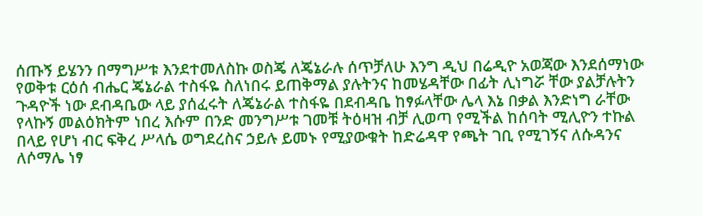ሰጡኝ ይሄንን በማግሥቱ እንደተመለስኩ ወስጄ ለጄኔራሉ ሰጥቻለሁ እንግ ዲህ በሬዲዮ አወጃው እንደሰማነው የወቅቱ ርዕሰ ብሔር ጄኔራል ተስፋዬ ስለነበሩ ይጠቅማል ያሉትንና ከመሄዳቸው በፊት ሊነግሯ ቸው ያልቻሉትን ጉዳዮች ነው ደብዳቤው ላይ ያሰፈሩት ለጄኔራል ተስፋዬ በደብዳቤ ከፃፉላቸው ሌላ እኔ በቃል እንድነግ ራቸው የላኩኝ መልዕክትም ነበረ እሱም በንድ መንግሥቱ ገመቹ ትዕዛዝ ብቻ ሊወጣ የሚችል ከሰባት ሚሊዮን ተኩል በላይ የሆነ ብር ፍቅረ ሥላሴ ወግደረስና ኃይሉ ይመኑ የሚያውቁት ከድሬዳዋ የጫት ገቢ የሚገኝና ለሱዳንና ለሶማሌ ነፃ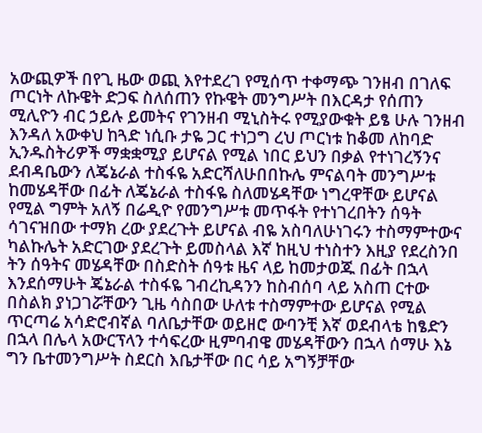አውጪዎች በየጊ ዜው ወጪ እየተደረገ የሚሰጥ ተቀማጭ ገንዘብ በገለፍ ጦርነት ለኩዌት ድጋፍ ስለሰጠን የኩዌት መንግሥት በእርዳታ የሰጠን ሚሊዮን ብር ኃይሉ ይመትና የገንዘብ ሚኒስትሩ የሚያውቁት ይፄ ሁሉ ገንዘብ እንዳለ አውቀህ ከጓድ ነሲቡ ታዬ ጋር ተነጋግ ረህ ጦርነቱ ከቆመ ለከባድ ኢንዱስትሪዎች ማቋቋሚያ ይሆናል የሚል ነበር ይህን በቃል የተነገረኝንና ደብዳቤውን ለጄኔራል ተስፋዬ አድርሻለሁበበኩሌ ምናልባት መንግሥቱ ከመሄዳቸው በፊት ለጄኔራል ተስፋዬ ስለመሄዳቸው ነግረዋቸው ይሆናል የሚል ግምት አለኝ በሬዲዮ የመንግሥቱ መጥፋት የተነገረበትን ሰዓት ሳገናዝበው ተማክ ረው ያደረጉት ይሆናል ብዬ አስባለሁነገሩን ተስማምተውና ካልኩሌት አድርገው ያደረጉት ይመስላል እኛ ከዚህ ተነስተን እዚያ የደረስንበ ትን ሰዓትና መሄዳቸው በስድስት ሰዓቱ ዜና ላይ ከመታወጁ በፊት በኋላ እንደሰማሁት ጄኔራል ተስፋዬ ገብረኪዳንን ከስብሰባ ላይ አስጠ ርተው በስልክ ያነጋገሯቸውን ጊዜ ሳስበው ሁለቱ ተስማምተው ይሆናል የሚል ጥርጣሬ አሳድሮብኛል ባለቤታቸው ወይዘሮ ውባንቺ እኛ ወደብላቴ ከፄድን በኋላ በሌላ አውርፕላን ተሳፍረው ዚምባብዌ መሄዳቸውን በኋላ ሰማሁ እኔ ግን ቤተመንግሥት ስደርስ እቤታቸው በር ሳይ አግኝቻቸው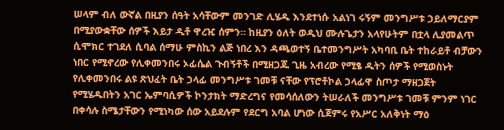ሠላም ብለ ውኛል በዚያን ሰዓት አሳቸውም መንገድ ሊሄዱ እንደተነሱ አልነገ ሩኝም መንግሥቱ ኃይለማርያም በሚያውቋቸው ሰዎች እይታ ዲቶ ዋረዢ ሰምን። ከዚያን ዕለት ወዲህ ሙሉጌታን አላየሁትም በቷላ ሊያመልጥ ሲሞክር ተገደለ ሲባል ሰማሁ ምስኪን ልጅ ነበረ እን ዳጫወተኝ ቤተመንግሥት አካባቢ ቤት ተከራይቶ ብቻውን ነበር የሚኖረው የሊቀመንበሩ ኦፊሴል ጉብኝቶች በሚዘጋጁ ጊዜ አብረው የሚፄ ዱትን ሰዎች የሚወስኑት የሊቀመንበሩ ልዩ ጽህፈት ቤት ኃላፊ መንግሥቱ ገመቹ ናቸው የፕሮቶኮል ኃላፊዋ ስጦታ ማዘጋጀት የሚሄዱበትን አገር ኤምባሲዎች ኮንታክት ማድረግና የመሳሰለውን ትሠራለች መንግሥቱ ገመቹ ምንም ነገር በቀሳሉ ስሜታቸውን የሚነካው ሰው አይደሉም የደርግ አባል ሆነው ሲጀምሩ የአሥር አለቅነት ማዕ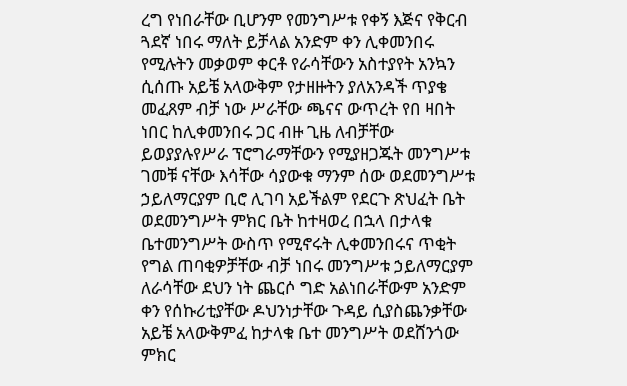ረግ የነበራቸው ቢሆንም የመንግሥቱ የቀኝ እጅና የቅርብ ጓደኛ ነበሩ ማለት ይቻላል አንድም ቀን ሊቀመንበሩ የሚሉትን መቃወም ቀርቶ የራሳቸውን አስተያየት አንኳን ሲሰጡ አይቼ አላውቅም የታዘዙትን ያለአንዳች ጥያቄ መፈጸም ብቻ ነው ሥራቸው ጫናና ውጥረት የበ ዛበት ነበር ከሊቀመንበሩ ጋር ብዙ ጊዜ ለብቻቸው ይወያያሉየሥራ ፕሮግራማቸውን የሚያዘጋጁት መንግሥቱ ገመቹ ናቸው እሳቸው ሳያውቁ ማንም ሰው ወደመንግሥቱ ኃይለማርያም ቢሮ ሊገባ አይችልም የደርጉ ጽህፈት ቤት ወደመንግሥት ምክር ቤት ከተዛወረ በኋላ በታላቁ ቤተመንግሥት ውስጥ የሚኖሩት ሊቀመንበሩና ጥቂት የግል ጠባቂዎቻቸው ብቻ ነበሩ መንግሥቱ ኃይለማርያም ለራሳቸው ደህን ነት ጨርሶ ግድ አልነበራቸውም አንድም ቀን የሰኩሪቲያቸው ዶህንነታቸው ጉዳይ ሲያስጨንቃቸው አይቼ አላውቅምፈ ከታላቁ ቤተ መንግሥት ወደሸንጎው ምክር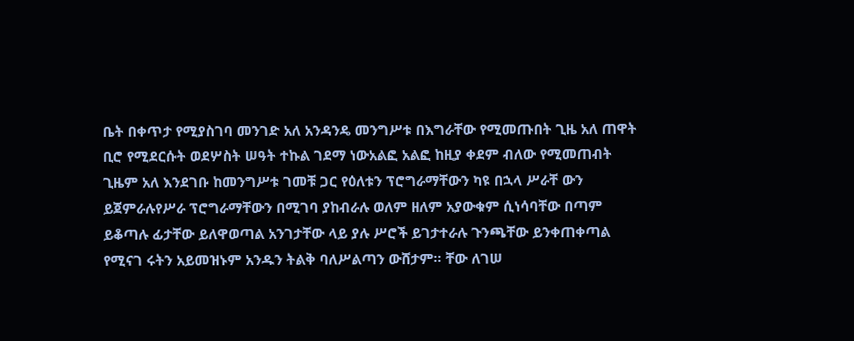ቤት በቀጥታ የሚያስገባ መንገድ አለ አንዳንዴ መንግሥቱ በእግራቸው የሚመጡበት ጊዜ አለ ጠዋት ቢሮ የሚደርሱት ወደሦስት ሠዓት ተኩል ገደማ ነውአልፎ አልፎ ከዚያ ቀደም ብለው የሚመጠብት ጊዜም አለ እንደገቡ ከመንግሥቱ ገመቹ ጋር የዕለቱን ፕሮግራማቸውን ካዩ በኋላ ሥራቸ ውን ይጀምራሉየሥራ ፕሮግራማቸውን በሚገባ ያከብራሉ ወለም ዘለም አያውቁም ሲነሳባቸው በጣም ይቆጣሉ ፊታቸው ይለዋወጣል አንገታቸው ላይ ያሉ ሥሮች ይገታተራሉ ጉንጫቸው ይንቀጠቀጣል የሚናገ ሩትን አይመዝኑም አንዱን ትልቅ ባለሥልጣን ውሸታም። ቸው ለገሠ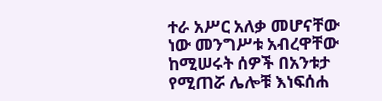ተራ አሥር አለቃ መሆናቸው ነው መንግሥቱ አብረዋቸው ከሚሠሩት ሰዎች በአንቱታ የሚጠሯ ሌሎቹ እነፍሰሐ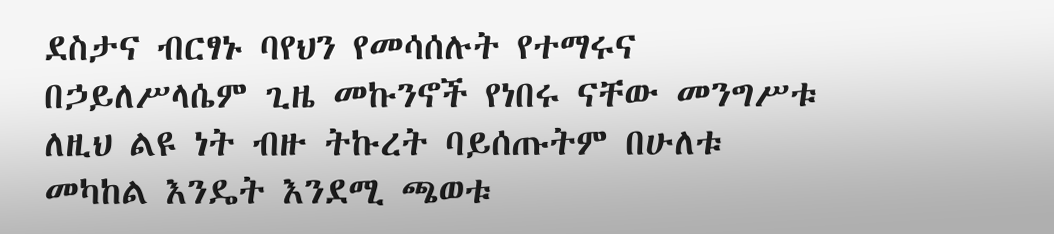ደስታና ብርፃኑ ባየህን የመሳሰሉት የተማሩና በኃይለሥላሴም ጊዜ መኩንኖች የነበሩ ናቸው መንግሥቱ ለዚህ ልዩ ነት ብዙ ትኩረት ባይሰጡትም በሁለቱ መካከል እንዴት እንደሚ ጫወቱ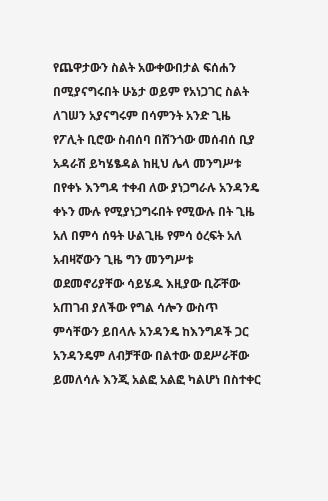የጨዋታውን ስልት አውቀውበታል ፍሰሐን በሚያናግሩበት ሁኔታ ወይም የአነጋገር ስልት ለገሠን አያናግሩም በሳምንት አንድ ጊዜ የፖሊት ቢሮው ስብሰባ በሸንጎው መሰብሰ ቢያ አዳራሽ ይካሄፄዳል ከዚህ ሌላ መንግሥቱ በየቀኑ እንግዳ ተቀብ ለው ያነጋግራሉ አንዳንዴ ቀኑን ሙሉ የሚያነጋግሩበት የሚውሉ በት ጊዜ አለ በምሳ ሰዓት ሁልጊዜ የምሳ ዕረፍት አለ አብዛኛውን ጊዜ ግን መንግሥቱ ወደመኖሪያቸው ሳይሄዱ እዚያው ቢሯቸው አጠገብ ያለችው የግል ሳሎን ውስጥ ምሳቸውን ይበላሉ አንዳንዴ ከእንግዶች ጋር አንዳንዴም ለብቻቸው በልተው ወደሥራቸው ይመለሳሉ እንጂ አልፎ አልፎ ካልሆነ በስተቀር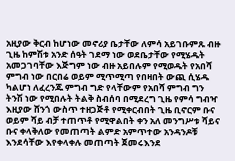አዚያው ቅርብ ከሆነው መኖሪያ ቤታቸው ለምሳ አይገቡምጹ ብዙ ጊዜ ከምሽቱ አንድ ሰዓት ገደማ ነው ወደቤታቸው የሚሄዱት አመጋገባቸው እጅግም ነው ብዙ አይበሉም የሚወዱት የአበሻ ምግብ ነው በርበሬ ወይም ሚጥሚጣ የበዛበት ውጪ ሲሄዱ ካልሆነ ለፈረንጁ ምግብ ግድ የላቸውም የአበሻ ምግብ ግን ትንሽ ነው የሚበሉት ትልቅ ስብሰባ በሚደረግ ጊዜ የምሳ ግብዣ እዚያው ሸንጎ ውስጥ ተዘጋጅቶ የሚቀርብበት ጊዜ ቢኖርም ቡና ወይም ሻይ ብቻ ተጠጥቶ የሚዋልበት ቀን አለ መንግሥቱ ሻይና ቡና ቀላቅለው የመጠጣት ልምድ አምጥተው አንዳንዶቹ እንደሳቸው እየቀላቀሉ መጠጣት ጀመሩእንደ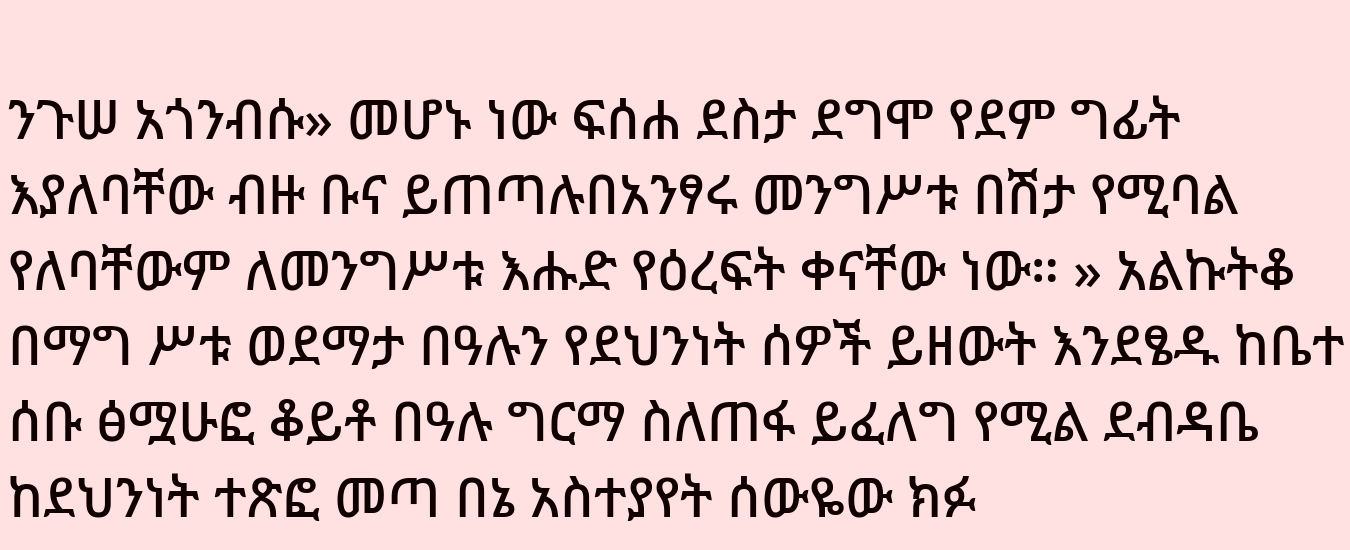ንጉሠ አጎንብሱ» መሆኑ ነው ፍሰሐ ደስታ ደግሞ የደም ግፊት እያለባቸው ብዙ ቡና ይጠጣሉበአንፃሩ መንግሥቱ በሽታ የሚባል የለባቸውም ለመንግሥቱ እሑድ የዕረፍት ቀናቸው ነው። » አልኩትቆ በማግ ሥቱ ወደማታ በዓሉን የደህንነት ሰዎች ይዘውት እንደፄዱ ከቤተ ሰቡ ፅሟሁፎ ቆይቶ በዓሉ ግርማ ስለጠፋ ይፈለግ የሚል ደብዳቤ ከደህንነት ተጽፎ መጣ በኔ አስተያየት ሰውዬው ክፉ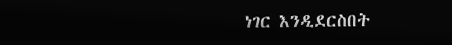ነገር እንዲደርስበት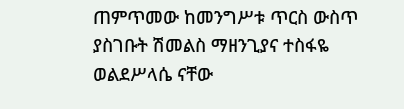ጠምጥመው ከመንግሥቱ ጥርስ ውስጥ ያስገቡት ሽመልስ ማዘንጊያና ተስፋዬ ወልደሥላሴ ናቸው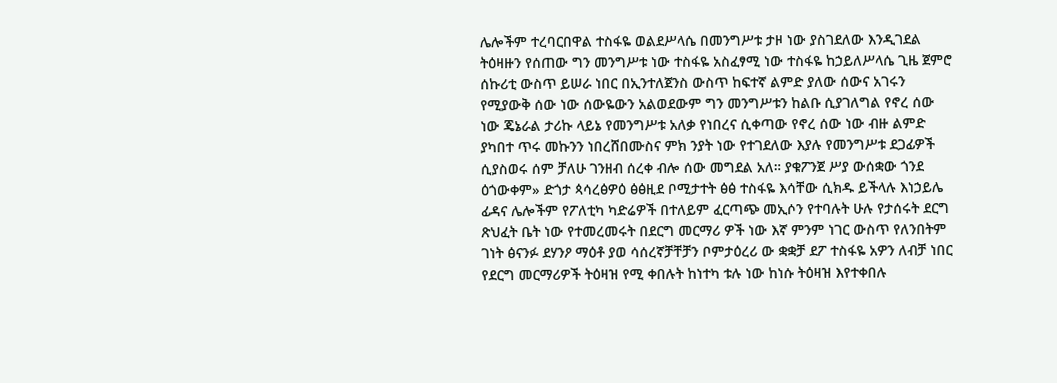ሌሎችም ተረባርበዋል ተስፋዬ ወልደሥላሴ በመንግሥቱ ታዞ ነው ያስገደለው እንዲገደል ትዕዛዙን የሰጠው ግን መንግሥቱ ነው ተስፋዬ አስፈፃሚ ነው ተስፋዬ ከኃይለሥላሴ ጊዜ ጀምሮ ሰኩሪቲ ውስጥ ይሠራ ነበር በኢንተለጀንስ ውስጥ ከፍተኛ ልምድ ያለው ሰውና አገሩን የሚያውቅ ሰው ነው ሰውዬውን አልወደውም ግን መንግሥቱን ከልቡ ሲያገለግል የኖረ ሰው ነው ጄኔራል ታሪኩ ላይኔ የመንግሥቱ አለቃ የነበረና ሲቀጣው የኖረ ሰው ነው ብዙ ልምድ ያካበተ ጥሩ መኩንን ነበረሸበሙስና ምክ ንያት ነው የተገደለው እያሉ የመንግሥቱ ደጋፊዎች ሲያስወሩ ሰም ቻለሁ ገንዘብ ሰረቀ ብሎ ሰው መግደል አለ። ያቁፖንጀ ሥያ ውሰቋው ጎንደ ዕጎውቀም» ድጎታ ጳሳረፅዎዕ ፅፅዚደ ቦሚታተት ፅፅ ተስፋዬ እሳቸው ሲክዱ ይችላሉ እነኃይሌ ፊዳና ሌሎችም የፖለቲካ ካድሬዎች በተለይም ፈርጣጭ መኢሶን የተባሉት ሁሉ የታሰሩት ደርግ ጽህፈት ቤት ነው የተመረመሩት በደርግ መርማሪ ዎች ነው እኛ ምንም ነገር ውስጥ የለንበትም ገነት ፅናንፉ ደሃንዖ ማዕቶ ያወ ሳሰረኛቻቸቻን ቦምታዕረሪ ው ቋቋቻ ደፖ ተስፋዬ አዎን ለብቻ ነበር የደርግ መርማሪዎች ትዕዛዝ የሚ ቀበሉት ከነተካ ቱሉ ነው ከነሱ ትዕዛዝ እየተቀበሉ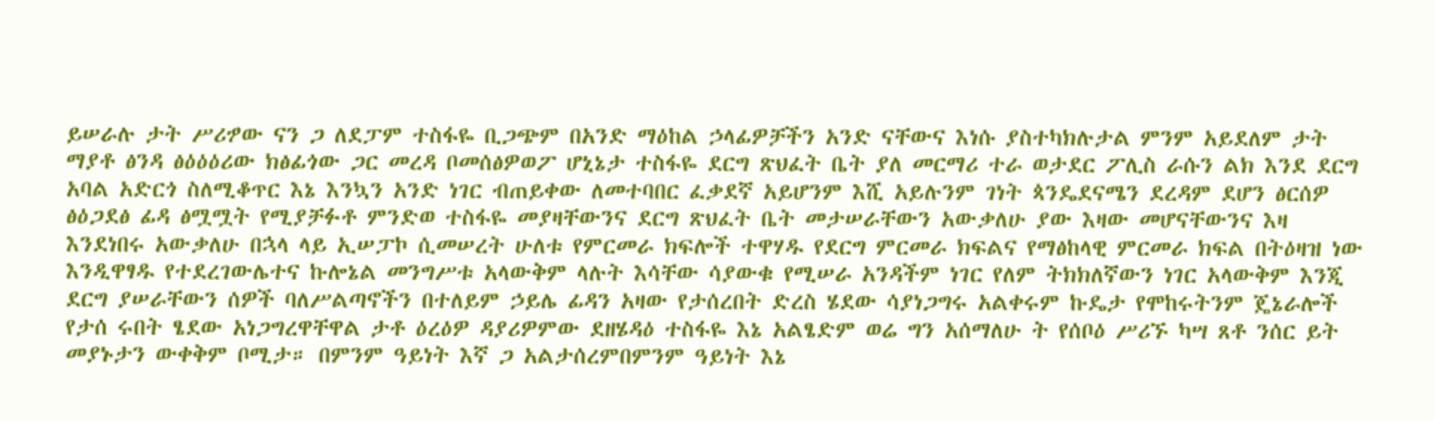ይሠራሉ ታት ሥሪፇው ናን ጋ ለደፓም ተስፋዬ ቢጋጭም በአንድ ማዕከል ኃላፊዎቻችን አንድ ናቸውና እነሱ ያስተካክሉታል ምንም አይደለም ታት ማያቶ ፅንዳ ፅዕዕዕሪው ክፅፊጎው ጋር መረዳ ቦመሰፅዎወፖ ሆኒኔታ ተስፋዬ ደርግ ጽህፈት ቤት ያለ መርማሪ ተራ ወታደር ፖሊስ ራሱን ልክ እንደ ደርግ አባል አድርጎ ስለሚቆጥር እኔ እንኳን አንድ ነገር ብጠይቀው ለመተባበር ፈቃደኛ አይሆንም እሺ አይሉንም ገነት ጳንዴደናሜን ደረዳም ደሆን ፅርሰዎ ፅዕጋደፅ ፊዳ ፅሟሟት የሚያቻፉቶ ምንድወ ተስፋዬ መያዛቸውንና ደርግ ጽህፈት ቤት መታሠራቸውን አውቃለሁ ያው እዛው መሆናቸውንና እዛ እንደነበሩ አውቃለሁ በኋላ ላይ ኢሠፓኮ ሲመሠረት ሁለቱ የምርመራ ክፍሎች ተዋሃዱ የደርግ ምርመራ ክፍልና የማፅከላዊ ምርመራ ክፍል በትዕዛዝ ነው እንዲዋፃዱ የተደረገውሌተና ኩሎኔል መንግሥቱ አላውቅም ላሉት እሳቸው ሳያውቁ የሚሠራ አንዳችም ነገር የለም ትክክለኛውን ነገር አላውቅም እንጂ ደርግ ያሠራቸውን ሰዎች ባለሥልጣኖችን በተለይም ኃይሌ ፊዳን አዛው የታሰረበት ድረስ ሄደው ሳያነጋግሩ አልቀሩም ኩዴታ የሞከሩትንም ጄኔራሎች የታሰ ሩበት ፄደው አነጋግረዋቸዋል ታቶ ዕረዕዎ ዳያሪዎምው ደዘሄዳዕ ተስፋዬ እኔ አልፄድም ወሬ ግን አሰማለሁ ት የሰቦዕ ሥሪኙ ካሣ ጸቶ ንሰር ይት መያኑታን ውቀቅም ቦሚታ። በምንም ዓይነት እኛ ጋ አልታሰረምበምንም ዓይነት እኔ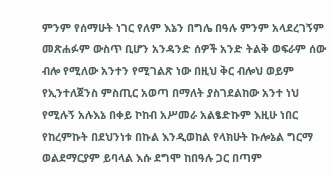ምንም የሰማሁት ነገር የለም እኔን በግሌ በዓሉ ምንም አላደረገኝም መጽሐፉም ውስጥ ቢሆን አንዳንድ ሰዎች አንድ ትልቅ ወፍራም ሰው ብሎ የሚለው አንተን የሚገልጽ ነው በዚህ ቅር ብሎህ ወይም የኢንተለጀንስ ምስጢር አወጣ በማለት ያስገደልከው አንተ ነህ የሚሉኝ አሉእኔ በቀይ ኮከብ አሥመራ አልፄድኩም እዚሁ ነበር የከረምኩት በደህንነቱ በኩል እንዲወከል የላክሁት ኩሎኔል ግርማ ወልደማርያም ይባላል እሱ ደግሞ ከበዓሉ ጋር በጣም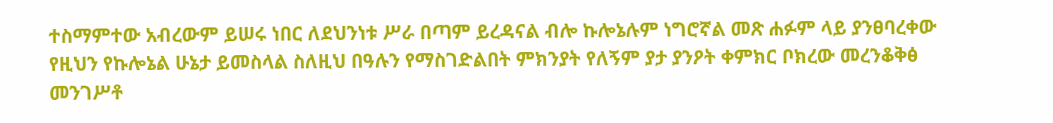ተስማምተው አብረውም ይሠሩ ነበር ለደህንነቱ ሥራ በጣም ይረዳናል ብሎ ኩሎኔሉም ነግሮኛል መጽ ሐፉም ላይ ያንፀባረቀው የዚህን የኩሎኔል ሁኔታ ይመስላል ስለዚህ በዓሉን የማስገድልበት ምክንያት የለኝም ያታ ያንዖት ቀምክር ቦክረው መረንቆቅፅ መንገሥቶ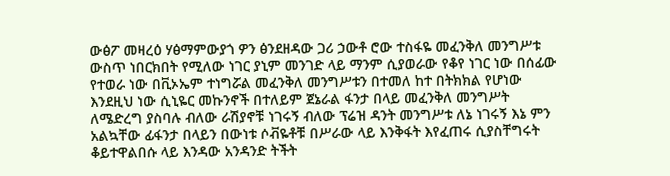ውፅፖ መዛረዕ ሃፅማምውያጎ ዎን ፅንደዘዳው ጋሪ ኃውቶ ሮው ተስፋዬ መፈንቅለ መንግሥቱ ውስጥ ነበርክበት የሚለው ነገር ያኒም መንገድ ላይ ማንም ሲያወራው የቆየ ነገር ነው በሰፊው የተወራ ነው በቪኦኤም ተነግሯል መፈንቅለ መንግሥቱን በተመለ ከተ በትክክል የሆነው እንደዚህ ነው ሲኒዬር መኩንኖች በተለይም ጀኔራል ፋንታ በላይ መፈንቅለ መንግሥት ለሜድረግ ያስባሉ ብለው ራሽያኖቹ ነገሩኝ ብለው ፕሬዝ ዳንት መንግሥቱ ለኔ ነገሩኝ እኔ ምን አልኳቸው ፊፋንታ በላይን በውነቱ ሶቭዬቶቹ በሥራው ላይ እንቅፋት እየፈጠሩ ሲያስቸግሩት ቆይተዋልበሱ ላይ እንዳው አንዳንድ ትችት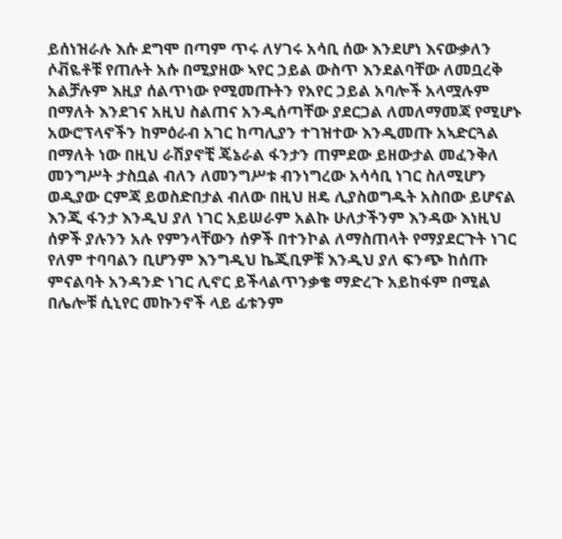ይሰነዝራሉ እሱ ደግሞ በጣም ጥሩ ለሃገሩ አሳቢ ሰው እንደሆነ እናውቃለን ሶቭዬቶቹ የጠሉት አሱ በሚያዘው ኣየር ኃይል ውስጥ እንደልባቸው ለመቧረቅ አልቻሉም እዚያ ሰልጥነው የሚመጡትን የአየር ኃይል አባሎች አላሟሉም በማለት እንደገና አዚህ ስልጠና አንዲሰጣቸው ያደርጋል ለመለማመጃ የሚሆኑ አውሮፕላኖችን ከምዕራብ አገር ከጣሊያን ተገዝተው እንዲመጡ አኣድርጓል በማለት ነው በዚህ ራሽያኖቺ ጄኔራል ፋንታን ጠምደው ይዘውታል መፈንቅለ መንግሥት ታስቧል ብለን ለመንግሥቱ ብንነግረው አሳሳቢ ነገር ስለሚሆን ወዲያው ርምጃ ይወስድበታል ብለው በዚህ ዘዴ ሊያስወግዱት አስበው ይሆናል እንጂ ፋንታ እንዲህ ያለ ነገር አይሠራም አልኩ ሁለታችንም እንዳው እነዚህ ሰዎች ያሉንን አሉ የምንላቸውን ሰዎች በተንኮል ለማስጠላት የማያደርጉት ነገር የለም ተባባልን ቢሆንም እንግዲህ ኬጂቢዎቹ እንዲህ ያለ ፍንጭ ከሰጡ ምናልባት አንዳንድ ነገር ሊኖር ይችላልጥንቃቄ ማድረጉ አይከፋም በሚል በሌሎቹ ሲኒየር መኩንኖች ላይ ፊቱንም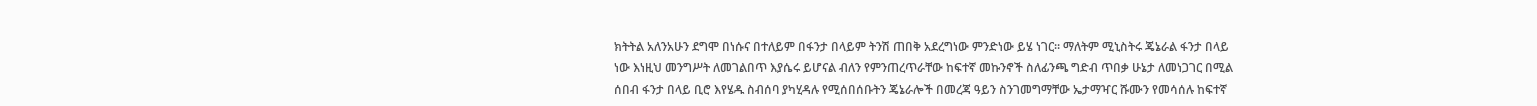ክትትል አለንአሁን ደግሞ በነሱና በተለይም በፋንታ በላይም ትንሽ ጠበቅ አደረግነው ምንድነው ይሄ ነገር። ማለትም ሚኒስትሩ ጄኔራል ፋንታ በላይ ነው እነዚህ መንግሥት ለመገልበጥ እያሴሩ ይሆናል ብለን የምንጠረጥራቸው ከፍተኛ መኩንኖች ስለፊንጫ ግድብ ጥበቃ ሁኔታ ለመነጋገር በሚል ሰበብ ፋንታ በላይ ቢሮ እየሄዱ ስብሰባ ያካሂዳሉ የሚሰበሰቡትን ጄኔራሎች በመረጃ ዓይን ስንገመግማቸው ኤታማዣር ሹሙን የመሳሰሉ ከፍተኛ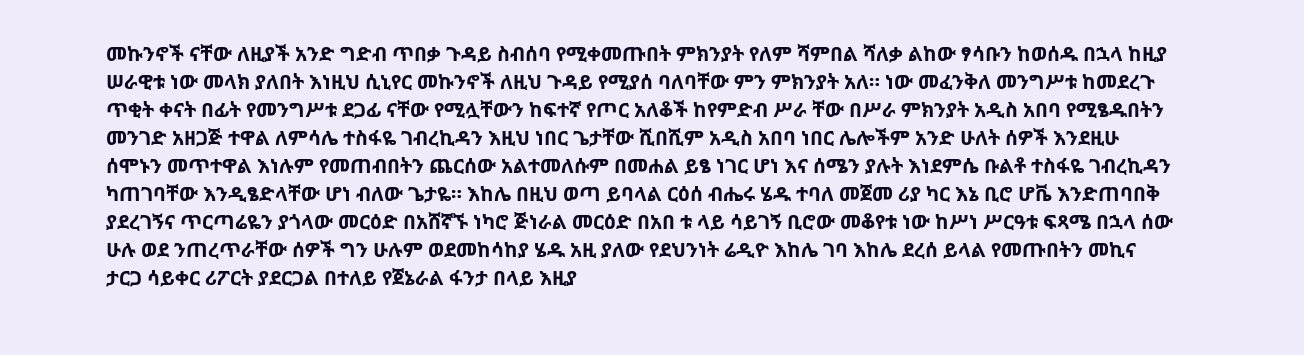መኩንኖች ናቸው ለዚያች አንድ ግድብ ጥበቃ ጉዳይ ስብሰባ የሚቀመጡበት ምክንያት የለም ሻምበል ሻለቃ ልከው ፃሳቡን ከወሰዱ በኋላ ከዚያ ሠራዊቱ ነው መላክ ያለበት እነዚህ ሲኒየር መኩንኖች ለዚህ ጉዳይ የሚያሰ ባለባቸው ምን ምክንያት አለ። ነው መፈንቅለ መንግሥቱ ከመደረጉ ጥቂት ቀናት በፊት የመንግሥቱ ደጋፊ ናቸው የሚሏቸውን ከፍተኛ የጦር አለቆች ከየምድብ ሥራ ቸው በሥራ ምክንያት አዲስ አበባ የሚፄዱበትን መንገድ አዘጋጅ ተዋል ለምሳሌ ተስፋዬ ገብረኪዳን እዚህ ነበር ጌታቸው ሺበሺም አዲስ አበባ ነበር ሌሎችም አንድ ሁለት ሰዎች እንደዚሁ ሰሞኑን መጥተዋል እነሉም የመጠብበትን ጨርሰው አልተመለሱም በመሐል ይፄ ነገር ሆነ እና ሰሜን ያሉት እነደምሴ ቡልቶ ተስፋዬ ገብረኪዳን ካጠገባቸው እንዲፄድላቸው ሆነ ብለው ጌታዬ። እከሌ በዚህ ወጣ ይባላል ርዕሰ ብሔሩ ሄዱ ተባለ መጀመ ሪያ ካር እኔ ቢሮ ሆቬ እንድጠባበቅ ያደረገኝና ጥርጣሬዬን ያጎላው መርዕድ በአሸኛኙ ነካሮ ጅነራል መርዕድ በአበ ቱ ላይ ሳይገኝ ቢሮው መቆየቱ ነው ከሥነ ሥርዓቱ ፍጻሜ በኋላ ሰው ሁሉ ወደ ንጠረጥራቸው ሰዎች ግን ሁሉም ወደመከሳከያ ሄዱ አዚ ያለው የደህንነት ሬዲዮ እከሌ ገባ እከሌ ደረሰ ይላል የመጡበትን መኪና ታርጋ ሳይቀር ሪፖርት ያደርጋል በተለይ የጀኔራል ፋንታ በላይ እዚያ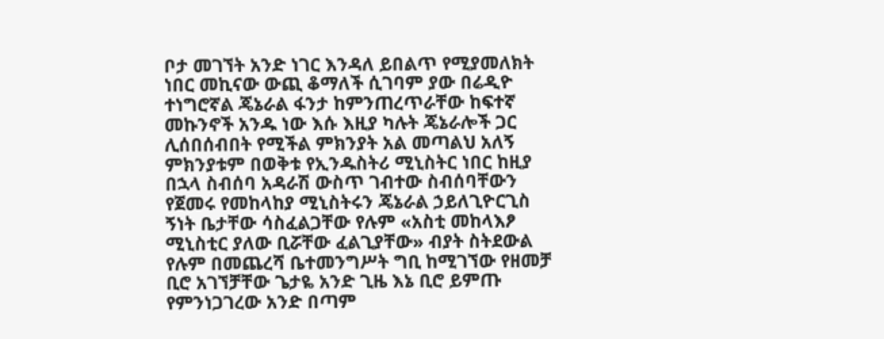ቦታ መገኘት አንድ ነገር እንዳለ ይበልጥ የሚያመለክት ነበር መኪናው ውጪ ቆማለች ሲገባም ያው በሬዲዮ ተነግሮኛል ጄኔራል ፋንታ ከምንጠረጥራቸው ከፍተኛ መኩንኖች አንዱ ነው እሱ እዚያ ካሉት ጄኔራሎች ጋር ሊሰበሰብበት የሚችል ምክንያት አል መጣልህ አለኝ ምክንያቱም በወቅቱ የኢንዱስትሪ ሚኒስትር ነበር ከዚያ በኋላ ስብሰባ አዳራሽ ውስጥ ገብተው ስብሰባቸውን የጀመሩ የመከላከያ ሚኒስትሩን ጄኔራል ኃይለጊዮርጊስ ኝነት ቤታቸው ሳስፈልጋቸው የሉም «አስቲ መከላእፆ ሚኒስቲር ያለው ቢሯቸው ፈልጊያቸው» ብያት ስትደውል የሉም በመጨረሻ ቤተመንግሥት ግቢ ከሚገኘው የዘመቻ ቢሮ አገኘቻቸው ጌታዬ አንድ ጊዜ እኔ ቢሮ ይምጡ የምንነጋገረው አንድ በጣም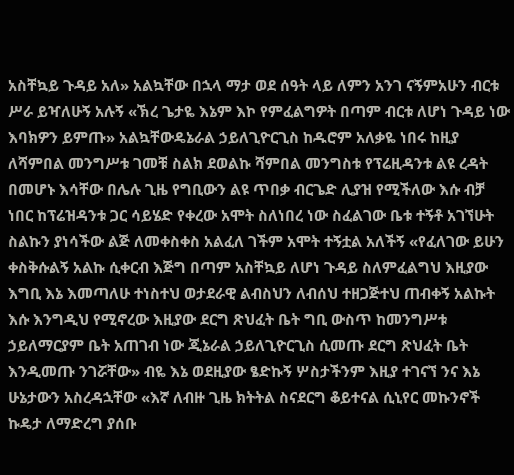አስቸኳይ ጉዳይ አለ» አልኳቸው በኋላ ማታ ወደ ሰዓት ላይ ለምን አንገ ናኝምአሁን ብርቱ ሥራ ይዣለሁኝ አሉኝ «ኽረ ጌታዬ እኔም እኮ የምፈልግዎት በጣም ብርቱ ለሆነ ጉዳይ ነው እባክዎን ይምጡ» አልኳቸውዴኔራል ኃይለጊዮርጊስ ከዱሮም አለቃዬ ነበሩ ከዚያ ለሻምበል መንግሥቱ ገመቹ ስልክ ደወልኩ ሻምበል መንግስቱ የፕሬዚዳንቱ ልዩ ረዳት በመሆኑ እሳቸው በሌሉ ጊዜ የግቢውን ልዩ ጥበቃ ብርጌድ ሊያዝ የሚችለው እሱ ብቻ ነበር ከፕሬዝዳንቱ ጋር ሳይሄድ የቀረው አሞት ስለነበረ ነው ስፈልገው ቤቱ ተኝቶ አገኘሁት ስልኩን ያነሳችው ልጅ ለመቀስቀስ አልፈለ ገችም አሞት ተኝቷል አለችኝ «የፈለገው ይሁን ቀስቅሱልኝ አልኩ ሲቀርብ እጅግ በጣም አስቸኳይ ለሆነ ጉዳይ ስለምፈልግህ እዚያው እግቢ እኔ እመጣለሁ ተነስተህ ወታደራዊ ልብስህን ለብሰህ ተዘጋጅተህ ጠብቀኝ አልኩት እሱ እንግዲህ የሚኖረው እዚያው ደርግ ጽህፈት ቤት ግቢ ውስጥ ከመንግሥቱ ኃይለማርያም ቤት አጠገብ ነው ጂኔራል ኃይለጊዮርጊስ ሲመጡ ደርግ ጽህፈት ቤት እንዲመጡ ንገሯቸው» ብዬ እኔ ወደዚያው ፄድኩኝ ሦስታችንም እዚያ ተገናኘ ንና እኔ ሁኔታውን አስረዳኋቸው «እኛ ለብዙ ጊዜ ክትትል ስናደርግ ቆይተናል ሲኒየር መኩንኖች ኩዴታ ለማድረግ ያሰቡ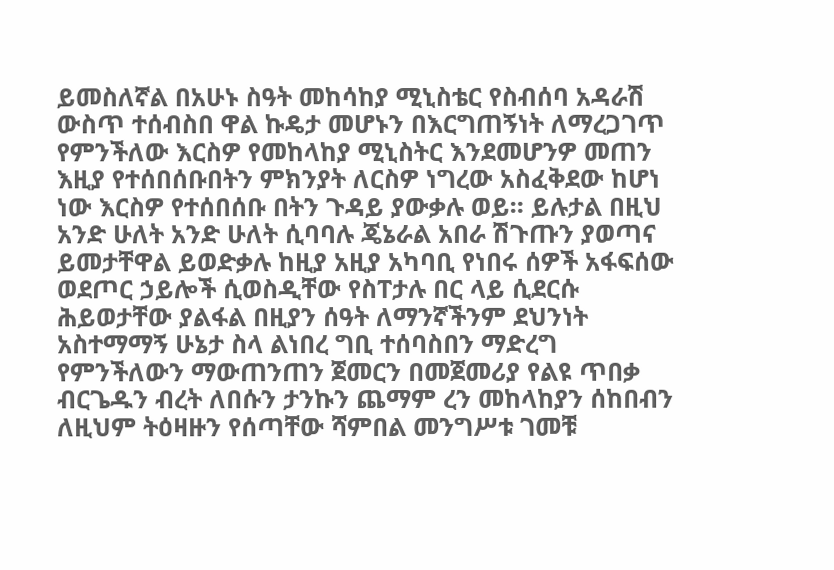ይመስለኛል በአሁኑ ስዓት መከሳከያ ሚኒስቴር የስብሰባ አዳራሽ ውስጥ ተሰብስበ ዋል ኩዴታ መሆኑን በእርግጠኝነት ለማረጋገጥ የምንችለው እርስዎ የመከላከያ ሚኒስትር እንደመሆንዎ መጠን እዚያ የተሰበሰቡበትን ምክንያት ለርስዎ ነግረው አስፈቅደው ከሆነ ነው እርስዎ የተሰበሰቡ በትን ጉዳይ ያውቃሉ ወይ። ይሉታል በዚህ አንድ ሁለት አንድ ሁለት ሲባባሉ ጄኔራል አበራ ሽጉጡን ያወጣና ይመታቸዋል ይወድቃሉ ከዚያ አዚያ አካባቢ የነበሩ ሰዎች አፋፍሰው ወደጦር ኃይሎች ሲወስዲቸው የስፐታሉ በር ላይ ሲደርሱ ሕይወታቸው ያልፋል በዚያን ሰዓት ለማንኛችንም ደህንነት አስተማማኝ ሁኔታ ስላ ልነበረ ግቢ ተሰባስበን ማድረግ የምንችለውን ማውጠንጠን ጀመርን በመጀመሪያ የልዩ ጥበቃ ብርጌዱን ብረት ለበሱን ታንኩን ጨማም ረን መከላከያን ሰከበብን ለዚህም ትዕዛዙን የሰጣቸው ሻምበል መንግሥቱ ገመቹ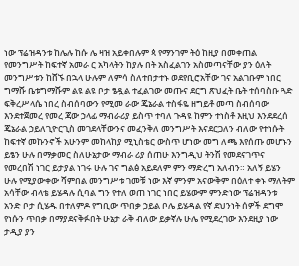ነው ፕሬዝዳንቱ ከሌሉ ከሱ ሌ ዛዝ አይቀበሉም ጳ የማንገም ትዕ ከዚያ በመቀጠል የመንግሥት ከፍተኛ አመራ ር አካላትን ከያሉ በት አስፈልገን አስመጣናቸው ያን ዕለት መንግሥቱን ከሸኙ በኋላ ሁሉም ለምሳ ስለተበታተኑ ወደየቢሮአቸው ገና አልገቡም ነበር ግማሹ ቤቱግማሹም ልዩ ልዩ ቦታ ፄዷል ተፈልገው መጡና ደርግ ጽህፈት ቤት ተሰባስቡ ጓድ ፍቅረሥላሴ ነበረ ስብሰባውን የሚመ ራው ጄኔራል ተስፋዬ ዘግይቶ መጣ ስብሰባው እንደተጀመረ የመረ ጃው ኃላፊ ማብራሪያ ይስጥ ተባለ ጉዳዩ ከምን ተነስቶ እዚህ እንደደረሰ ጄኔራል ኃይለጊዮርጊስ መገደላቸውንና መፈንቅለ መንግሥት እናደርጋለን ብለው የተነሱት ከፍተኛ መኩንኖች አሁንም መከላከያ ሚኒስቴር ውስጥ ሆነው መግ ለጫ እየሰጡ መሆኑን ይፄን ሁሉ በማቃመር ስለሁኔታው ማብራ ሪያ ሰጠሁ እንግዲህ ትንሽ የመደናገጥና የመረበሽ ነገር ይታያል ነገሩ ሁሉ ገና ግልፅ አይደለም ምን ማድረግ አለብን። አለኝ ይሄን ሁሉ የሚያውቀው ሻምበል መንግሥቱ ገመቹ ነው እኛ ምንም አናውቅም በዕለተ ቀኑ ማለትም አሳቸው ብላቴ ይሄዳሉ ሲባል ግን የተለ ወጠ ነገር ነበር ይሄውም ምንድነው ፕሬዝዳንቱ አንድ ቦታ ሲሄዱ በተለምዶ የግቢው ጥበቃ ኃይል ቦሌ ይሄዳል የኛ ደህንነት ሰዎች ደግሞ የነሱን ጥበቃ በማያደናቅፉበት ሁኔታ ራቅ ብለው ይቃኛሉ ሁሌ የሚደረገው እንደዚያ ነው ታዲያ ያን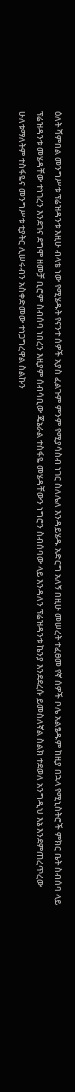ዕለት ሻምበል መንግሥቱ ፕሬዝዳንቱ እዚሁ ብላቴ ነው የሚሄዱት የናንተ ሰዎች አያስ ፈልጉም ምንም የሚያሳስብ ነገር ስለሌለ እንዳይሄዱ አድርግ አለኝ በዚሁ መሠረት ተፈፀመ የኛ ሰዎች ቦሌ አልፄዱም ከዚያ በኋላ የሚኒስትሮች ምክር ቤት ስብሰባ ላይ ፕሬዝዳንቱ መሄዳቸው ተነገረን እንደገና ደግሞ ዘመቻ ቢሮም ስብሰባ ነበረን እዚያም ሰብሳቢው ጄኔራል ተስፋዬ መሄዳቸውን ነግሮን ስብሰባው ላይ እንዳለን ፕሬዝዳንቱ ኬንያ እንደደረሱ ይመስለኛል ስልክ ተደወለ አንግዲህ እኔ እንደምጠረጥረው ሁለቱማለትም ተስፋዬና መንግሥቱ ቲያትር ሊሠሩብን አስቀድመው ተነጋግረዋል ስልኩን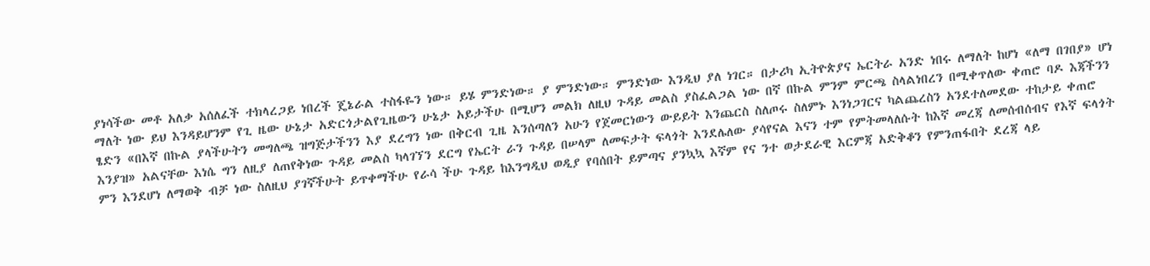ያነሳችው መቶ አለቃ አሰለፈች ተክላረጋይ ነበረች ጄኔራል ተስፋዬን ነው። ይሄ ምንድነው። ያ ምንድነው። ምንድነው እንዲህ ያለ ነገር። በታሪካ ኢትዮጵያና ኤርትራ አንድ ነበሩ ለማለት ከሆነ «ለማ በገበያ» ሆነ ማለት ነው ይህ እንዳይሆንም የጊ ዜው ሁኔታ አድርጎታልየጊዜውን ሁኔታ አይታችሁ በሚሆን መልክ ለዚህ ጉዳይ መልስ ያስፈልጋል ነው በኛ በኩል ምንም ምርጫ ስላልነበረን በሚቀጥለው ቀጠሮ ባዶ እጃችንን ፄድን «በእኛ በኩል ያላችሁትን መግለጫ ዝግጅታችንን እያ ደረግን ነው በቅርብ ጊዜ እንሰጣለን አሁን የጀመርነውን ውይይት እንጨርስ ስለጦሩ ስለምኑ እንነጋገርና ካልጨረስን አንደተለመደው ተከታይ ቀጠሮ እንያዝ» አልናቸው እነሴ ግን ለዚያ ለጠየቅነው ጉዳይ መልስ ካላገኘን ደርግ የኤርት ራን ጉዳይ በሠላም ለመፍታት ፍላጎት እንደሌለው ያሳየናል እናን ተም የምትመላለሱት ከእኛ መረጃ ለመሰብሰብና የእኛ ፍላጎት ምን እንደሆነ ለማወቅ ብቻ ነው ስለዚህ ያገኛችሁት ይጥቀማችሁ የራሳ ችሁ ጉዳይ ከእንግዲህ ወዲያ የባሰበት ይምጣና ያንኳኳ እኛም የና ንተ ወታደራዊ እርምጃ አድቅቆን የምንጠፋበት ደረጃ ላይ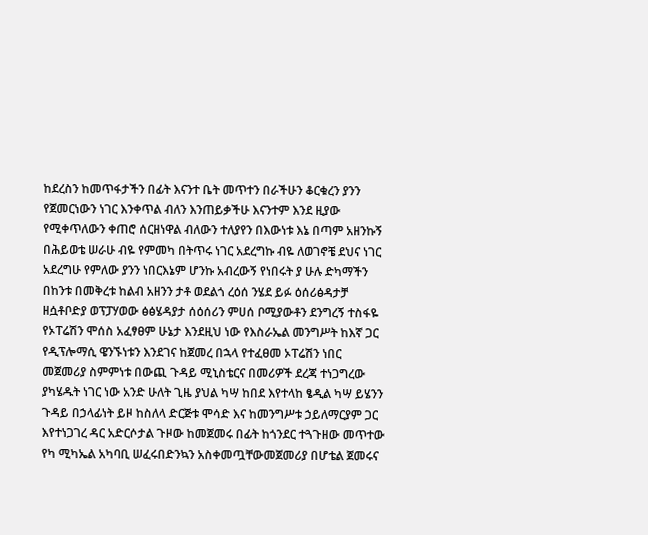ከደረስን ከመጥፋታችን በፊት እናንተ ቤት መጥተን በራችሁን ቆርቁረን ያንን የጀመርነውን ነገር እንቀጥል ብለን እንጠይቃችሁ እናንተም እንደ ዚያው የሚቀጥለውን ቀጠሮ ሰርዘነዋል ብለውን ተለያየን በእውነቱ እኔ በጣም አዘንኩኝ በሕይወቴ ሠራሁ ብዬ የምመካ በትጥሩ ነገር አደረግኩ ብዬ ለወገኖቼ ደህና ነገር አደረግሁ የምለው ያንን ነበርእኔም ሆንኩ አብረውኝ የነበሩት ያ ሁሉ ድካማችን በከንቱ በመቅረቱ ከልብ አዘንን ታቶ ወደልጎ ረዕሰ ንሄደ ይፉ ዕሰሪፅዳታቻ ዘሷቶቦድያ ወፕፓሃወው ፅፅሄዳያታ ሰዕሰሪን ምሀሰ ቦሚያውቶን ደንግረኝ ተስፋዬ የኦፐሬሽን ሞሰስ አፈፃፀም ሁኔታ እንደዚህ ነው የእስራኤል መንግሥት ከእኛ ጋር የዲፕሎማሲ ዌንኙነቱን እንደገና ከጀመረ በኋላ የተፈፀመ ኦፐሬሽን ነበር መጀመሪያ ስምምነቱ በውጪ ጉዳይ ሚኒስቴርና በመሪዎች ደረጃ ተነጋግረው ያካሄዱት ነገር ነው አንድ ሁለት ጊዜ ያህል ካሣ ከበደ እየተላከ ፄዲል ካሣ ይሄንን ጉዳይ በኃላፊነት ይዞ ከስለላ ድርጅቱ ሞሳድ እና ከመንግሥቱ ኃይለማርያም ጋር እየተነጋገረ ዳር አድርሶታል ጉዞው ከመጀመሩ በፊት ከጎንደር ተጓጉዘው መጥተው የካ ሚካኤል አካባቢ ሠፈሩበድንኳን አስቀመጧቸውመጀመሪያ በሆቴል ጀመሩና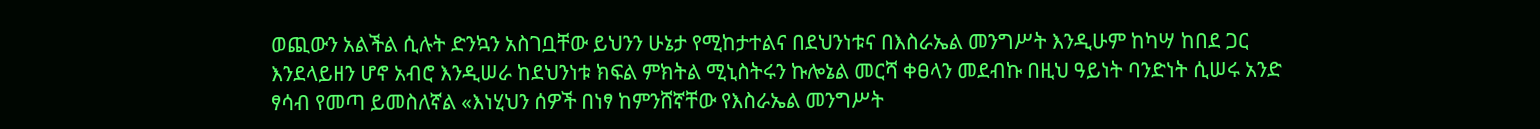ወጪውን አልችል ሲሉት ድንኳን አስገቧቸው ይህንን ሁኔታ የሚከታተልና በደህንነቱና በእስራኤል መንግሥት እንዲሁም ከካሣ ከበደ ጋር እንደላይዘን ሆኖ አብሮ እንዲሠራ ከደህንነቱ ክፍል ምክትል ሚኒስትሩን ኩሎኔል መርሻ ቀፀላን መደብኩ በዚህ ዓይነት ባንድነት ሲሠሩ አንድ ፃሳብ የመጣ ይመስለኛል «እነሂህን ሰዎች በነፃ ከምንሸኛቸው የእስራኤል መንግሥት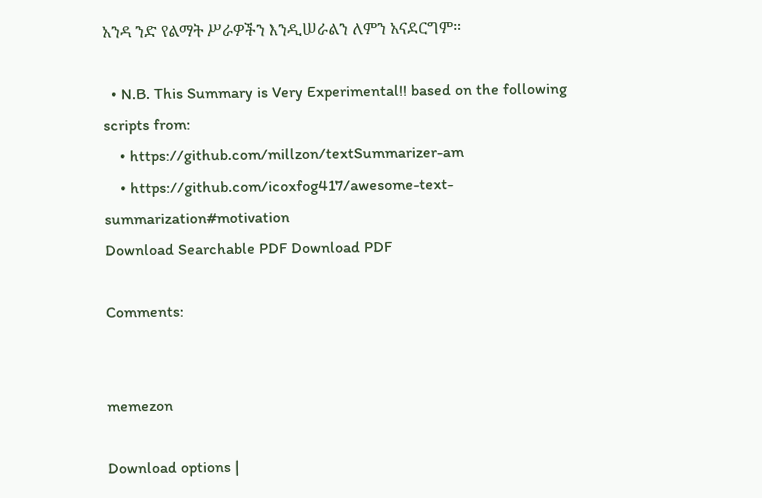አንዳ ንድ የልማት ሥራዎችን እንዲሠራልን ለምን አናደርግም።

  • N.B. This Summary is Very Experimental!! based on the following scripts from:
    • https://github.com/millzon/textSummarizer-am
    • https://github.com/icoxfog417/awesome-text-summarization#motivation
Download Searchable PDF Download PDF

Comments:


memezon

Download options |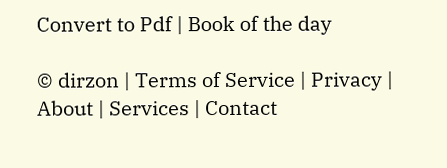Convert to Pdf | Book of the day

© dirzon | Terms of Service | Privacy | About | Services | Contact